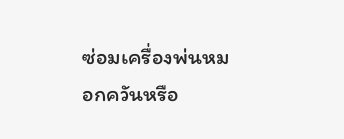ซ่อมเครื่องพ่นหมอกควันหรือ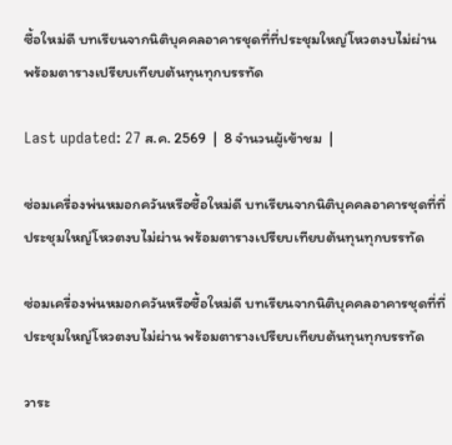ซื้อใหม่ดี บทเรียนจากนิติบุคคลอาคารชุดที่ที่ประชุมใหญ่โหวตงบไม่ผ่าน พร้อมตารางเปรียบเทียบต้นทุนทุกบรรทัด

Last updated: 27 ส.ค. 2569  |  8 จำนวนผู้เข้าชม  |

ซ่อมเครื่องพ่นหมอกควันหรือซื้อใหม่ดี บทเรียนจากนิติบุคคลอาคารชุดที่ที่ประชุมใหญ่โหวตงบไม่ผ่าน พร้อมตารางเปรียบเทียบต้นทุนทุกบรรทัด

ซ่อมเครื่องพ่นหมอกควันหรือซื้อใหม่ดี บทเรียนจากนิติบุคคลอาคารชุดที่ที่ประชุมใหญ่โหวตงบไม่ผ่าน พร้อมตารางเปรียบเทียบต้นทุนทุกบรรทัด

วาระ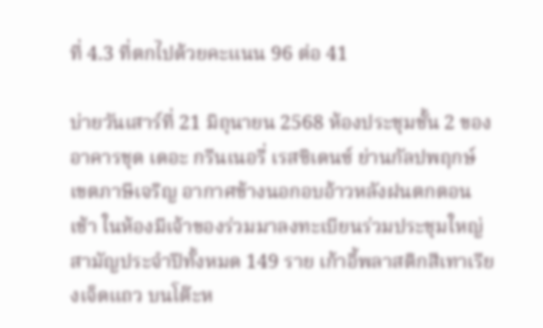ที่ 4.3 ที่ตกไปด้วยคะแนน 96 ต่อ 41

บ่ายวันเสาร์ที่ 21 มิถุนายน 2568 ห้องประชุมชั้น 2 ของอาคารชุด เดอะ กรีนเนอรี่ เรสซิเดนซ์ ย่านกัลปพฤกษ์ เขตภาษีเจริญ อากาศข้างนอกอบอ้าวหลังฝนตกตอนเช้า ในห้องมีเจ้าของร่วมมาลงทะเบียนร่วมประชุมใหญ่สามัญประจำปีทั้งหมด 149 ราย เก้าอี้พลาสติกสีเทาเรียงเจ็ดแถว บนโต๊ะห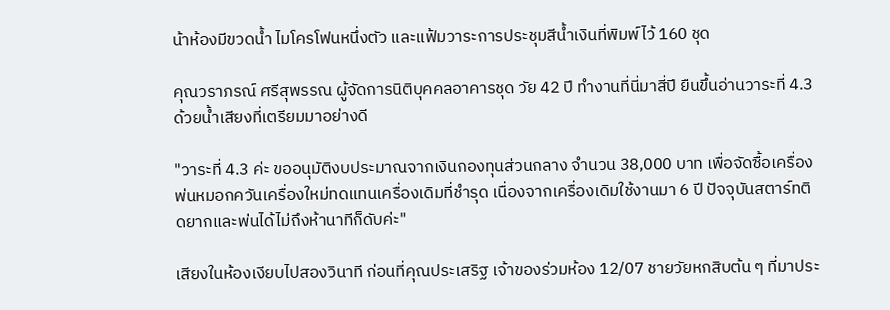น้าห้องมีขวดน้ำ ไมโครโฟนหนึ่งตัว และแฟ้มวาระการประชุมสีน้ำเงินที่พิมพ์ไว้ 160 ชุด

คุณวราภรณ์ ศรีสุพรรณ ผู้จัดการนิติบุคคลอาคารชุด วัย 42 ปี ทำงานที่นี่มาสี่ปี ยืนขึ้นอ่านวาระที่ 4.3 ด้วยน้ำเสียงที่เตรียมมาอย่างดี

"วาระที่ 4.3 ค่ะ ขออนุมัติงบประมาณจากเงินกองทุนส่วนกลาง จำนวน 38,000 บาท เพื่อจัดซื้อเครื่องพ่นหมอกควันเครื่องใหม่ทดแทนเครื่องเดิมที่ชำรุด เนื่องจากเครื่องเดิมใช้งานมา 6 ปี ปัจจุบันสตาร์ทติดยากและพ่นได้ไม่ถึงห้านาทีก็ดับค่ะ"

เสียงในห้องเงียบไปสองวินาที ก่อนที่คุณประเสริฐ เจ้าของร่วมห้อง 12/07 ชายวัยหกสิบต้น ๆ ที่มาประ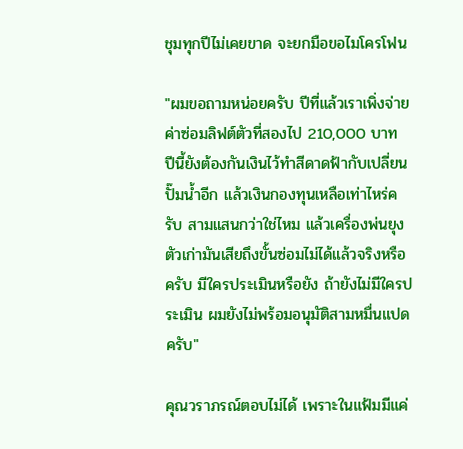ชุมทุกปีไม่เคยขาด จะยกมือขอไมโครโฟน

"ผมขอถามหน่อยครับ ปีที่แล้วเราเพิ่งจ่ายค่าซ่อมลิฟต์ตัวที่สองไป 210,000 บาท ปีนี้ยังต้องกันเงินไว้ทำสีดาดฟ้ากับเปลี่ยนปั๊มน้ำอีก แล้วเงินกองทุนเหลือเท่าไหร่ครับ สามแสนกว่าใช่ไหม แล้วเครื่องพ่นยุงตัวเก่ามันเสียถึงขั้นซ่อมไม่ได้แล้วจริงหรือครับ มีใครประเมินหรือยัง ถ้ายังไม่มีใครประเมิน ผมยังไม่พร้อมอนุมัติสามหมื่นแปดครับ"

คุณวราภรณ์ตอบไม่ได้ เพราะในแฟ้มมีแค่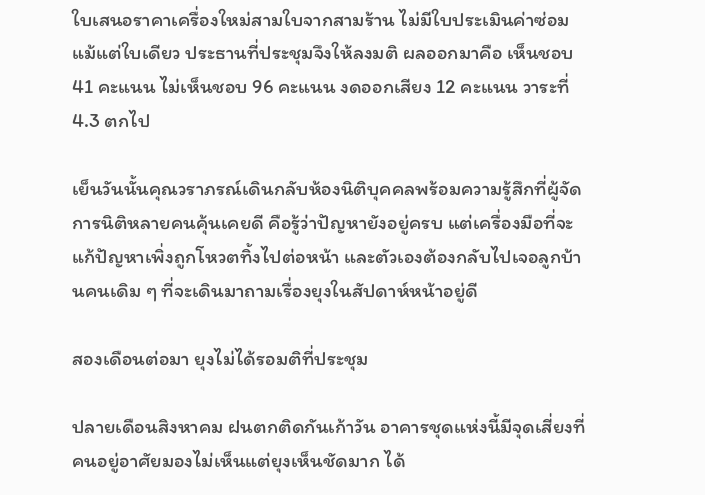ใบเสนอราคาเครื่องใหม่สามใบจากสามร้าน ไม่มีใบประเมินค่าซ่อมแม้แต่ใบเดียว ประธานที่ประชุมจึงให้ลงมติ ผลออกมาคือ เห็นชอบ 41 คะแนน ไม่เห็นชอบ 96 คะแนน งดออกเสียง 12 คะแนน วาระที่ 4.3 ตกไป

เย็นวันนั้นคุณวราภรณ์เดินกลับห้องนิติบุคคลพร้อมความรู้สึกที่ผู้จัดการนิติหลายคนคุ้นเคยดี คือรู้ว่าปัญหายังอยู่ครบ แต่เครื่องมือที่จะแก้ปัญหาเพิ่งถูกโหวตทิ้งไปต่อหน้า และตัวเองต้องกลับไปเจอลูกบ้านคนเดิม ๆ ที่จะเดินมาถามเรื่องยุงในสัปดาห์หน้าอยู่ดี

สองเดือนต่อมา ยุงไม่ได้รอมติที่ประชุม

ปลายเดือนสิงหาคม ฝนตกติดกันเก้าวัน อาคารชุดแห่งนี้มีจุดเสี่ยงที่คนอยู่อาศัยมองไม่เห็นแต่ยุงเห็นชัดมาก ได้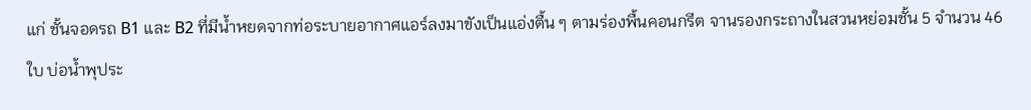แก่ ชั้นจอดรถ B1 และ B2 ที่มีน้ำหยดจากท่อระบายอากาศแอร์ลงมาขังเป็นแอ่งตื้น ๆ ตามร่องพื้นคอนกรีต จานรองกระถางในสวนหย่อมชั้น 5 จำนวน 46 ใบ บ่อน้ำพุประ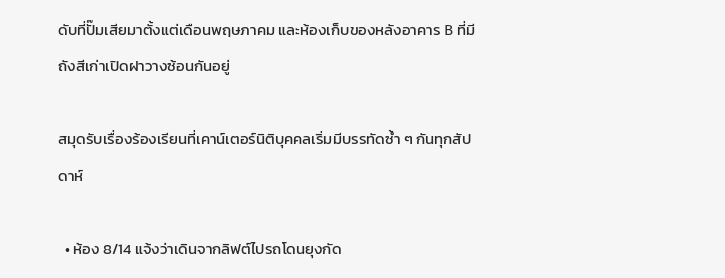ดับที่ปั๊มเสียมาตั้งแต่เดือนพฤษภาคม และห้องเก็บของหลังอาคาร B ที่มีถังสีเก่าเปิดฝาวางซ้อนกันอยู่

สมุดรับเรื่องร้องเรียนที่เคาน์เตอร์นิติบุคคลเริ่มมีบรรทัดซ้ำ ๆ กันทุกสัปดาห์

  • ห้อง 8/14 แจ้งว่าเดินจากลิฟต์ไปรถโดนยุงกัด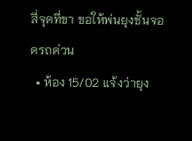สี่จุดที่ขา ขอให้พ่นยุงชั้นจอดรถด่วน
  • ห้อง 15/02 แจ้งว่ายุง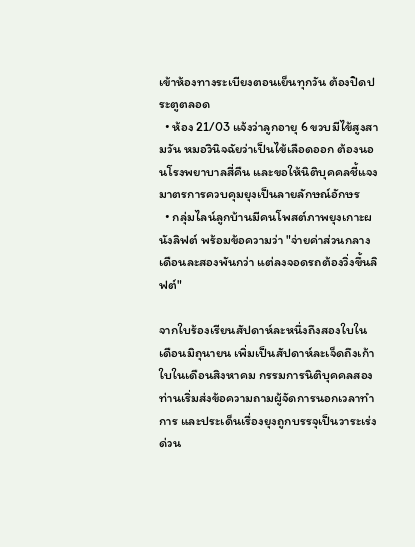เข้าห้องทางระเบียงตอนเย็นทุกวัน ต้องปิดประตูตลอด
  • ห้อง 21/03 แจ้งว่าลูกอายุ 6 ขวบมีไข้สูงสามวัน หมอวินิจฉัยว่าเป็นไข้เลือดออก ต้องนอนโรงพยาบาลสี่คืน และขอให้นิติบุคคลชี้แจงมาตรการควบคุมยุงเป็นลายลักษณ์อักษร
  • กลุ่มไลน์ลูกบ้านมีคนโพสต์ภาพยุงเกาะผนังลิฟต์ พร้อมข้อความว่า "จ่ายค่าส่วนกลางเดือนละสองพันกว่า แต่ลงจอดรถต้องวิ่งขึ้นลิฟต์"

จากใบร้องเรียนสัปดาห์ละหนึ่งถึงสองใบในเดือนมิถุนายน เพิ่มเป็นสัปดาห์ละเจ็ดถึงเก้าใบในเดือนสิงหาคม กรรมการนิติบุคคลสองท่านเริ่มส่งข้อความถามผู้จัดการนอกเวลาทำการ และประเด็นเรื่องยุงถูกบรรจุเป็นวาระเร่งด่วน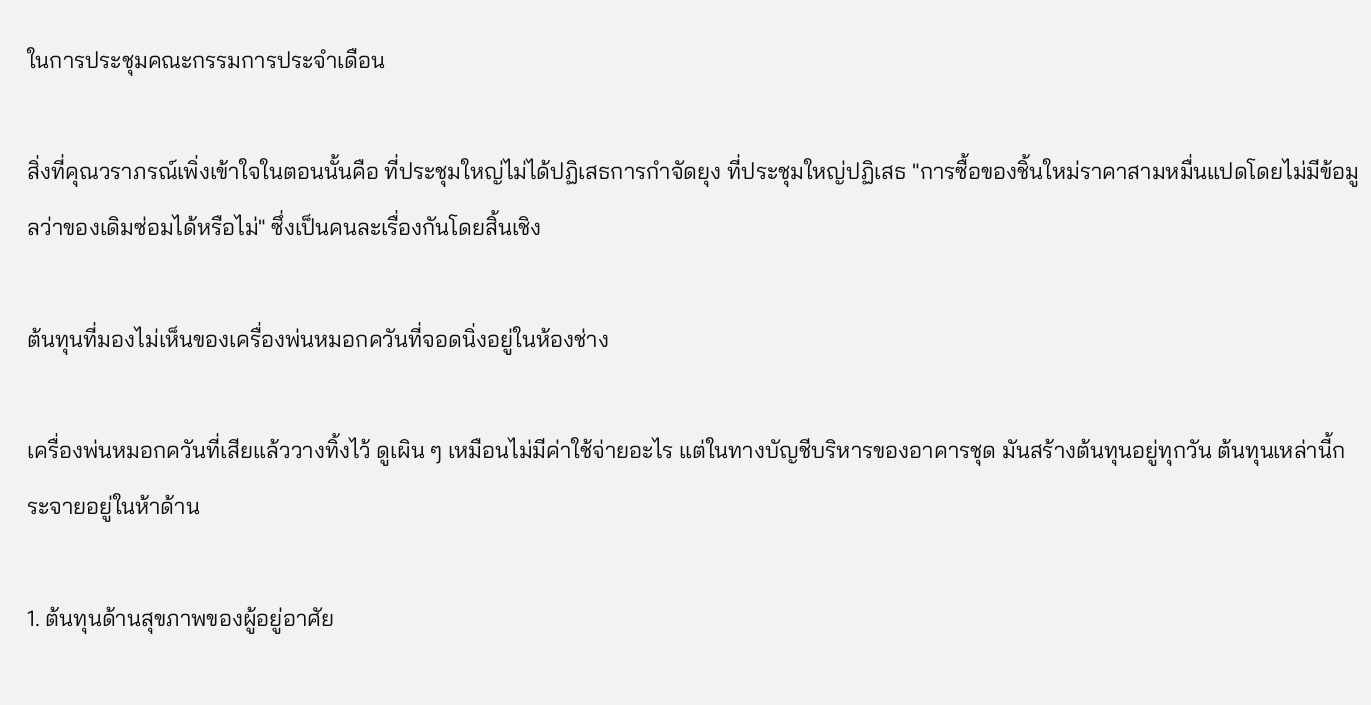ในการประชุมคณะกรรมการประจำเดือน

สิ่งที่คุณวราภรณ์เพิ่งเข้าใจในตอนนั้นคือ ที่ประชุมใหญ่ไม่ได้ปฏิเสธการกำจัดยุง ที่ประชุมใหญ่ปฏิเสธ "การซื้อของชิ้นใหม่ราคาสามหมื่นแปดโดยไม่มีข้อมูลว่าของเดิมซ่อมได้หรือไม่" ซึ่งเป็นคนละเรื่องกันโดยสิ้นเชิง

ต้นทุนที่มองไม่เห็นของเครื่องพ่นหมอกควันที่จอดนิ่งอยู่ในห้องช่าง

เครื่องพ่นหมอกควันที่เสียแล้ววางทิ้งไว้ ดูเผิน ๆ เหมือนไม่มีค่าใช้จ่ายอะไร แต่ในทางบัญชีบริหารของอาคารชุด มันสร้างต้นทุนอยู่ทุกวัน ต้นทุนเหล่านี้กระจายอยู่ในห้าด้าน

1. ต้นทุนด้านสุขภาพของผู้อยู่อาศัย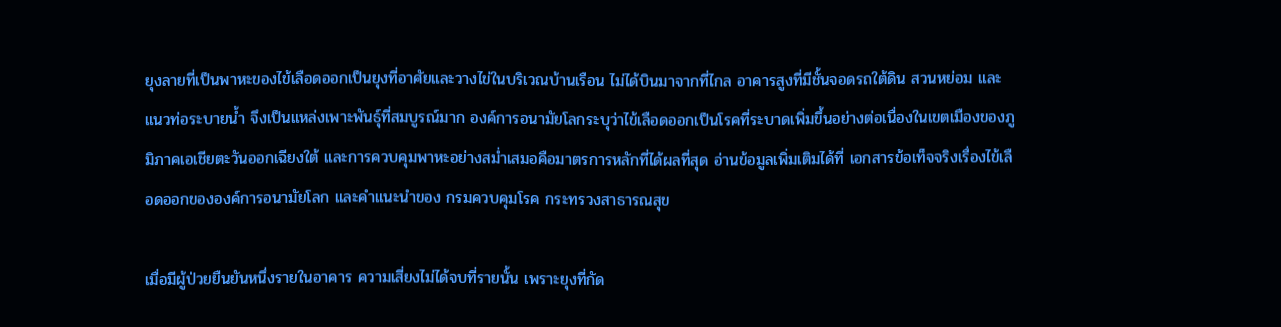ยุงลายที่เป็นพาหะของไข้เลือดออกเป็นยุงที่อาศัยและวางไข่ในบริเวณบ้านเรือน ไม่ได้บินมาจากที่ไกล อาคารสูงที่มีชั้นจอดรถใต้ดิน สวนหย่อม และแนวท่อระบายน้ำ จึงเป็นแหล่งเพาะพันธุ์ที่สมบูรณ์มาก องค์การอนามัยโลกระบุว่าไข้เลือดออกเป็นโรคที่ระบาดเพิ่มขึ้นอย่างต่อเนื่องในเขตเมืองของภูมิภาคเอเชียตะวันออกเฉียงใต้ และการควบคุมพาหะอย่างสม่ำเสมอคือมาตรการหลักที่ได้ผลที่สุด อ่านข้อมูลเพิ่มเติมได้ที่ เอกสารข้อเท็จจริงเรื่องไข้เลือดออกขององค์การอนามัยโลก และคำแนะนำของ กรมควบคุมโรค กระทรวงสาธารณสุข

เมื่อมีผู้ป่วยยืนยันหนึ่งรายในอาคาร ความเสี่ยงไม่ได้จบที่รายนั้น เพราะยุงที่กัด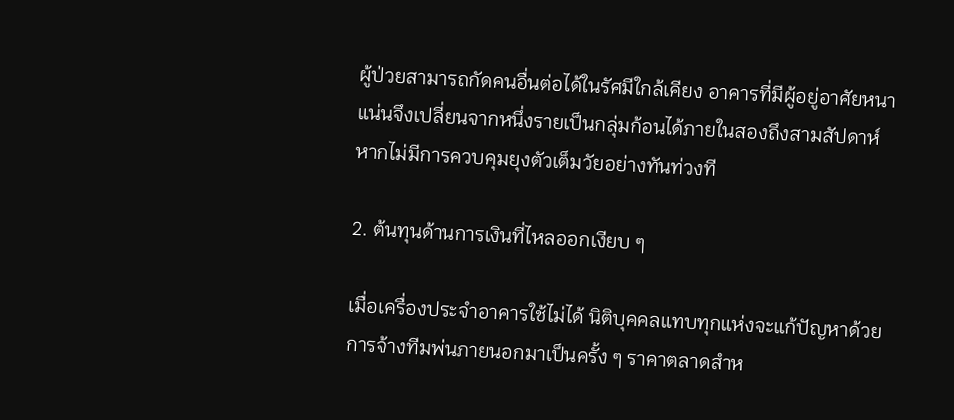ผู้ป่วยสามารถกัดคนอื่นต่อได้ในรัศมีใกล้เคียง อาคารที่มีผู้อยู่อาศัยหนาแน่นจึงเปลี่ยนจากหนึ่งรายเป็นกลุ่มก้อนได้ภายในสองถึงสามสัปดาห์ หากไม่มีการควบคุมยุงตัวเต็มวัยอย่างทันท่วงที

2. ต้นทุนด้านการเงินที่ไหลออกเงียบ ๆ

เมื่อเครื่องประจำอาคารใช้ไม่ได้ นิติบุคคลแทบทุกแห่งจะแก้ปัญหาด้วยการจ้างทีมพ่นภายนอกมาเป็นครั้ง ๆ ราคาตลาดสำห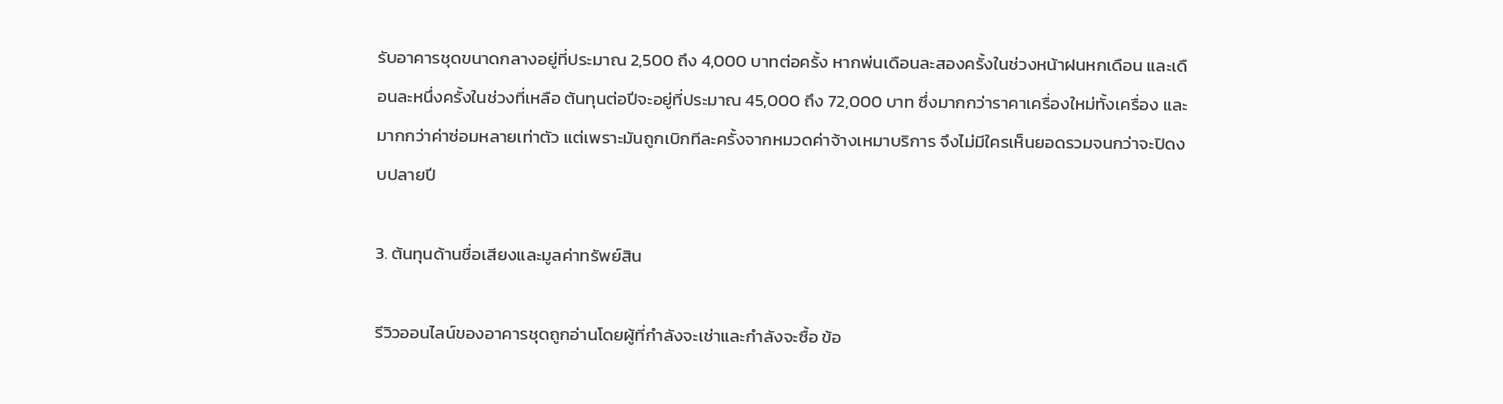รับอาคารชุดขนาดกลางอยู่ที่ประมาณ 2,500 ถึง 4,000 บาทต่อครั้ง หากพ่นเดือนละสองครั้งในช่วงหน้าฝนหกเดือน และเดือนละหนึ่งครั้งในช่วงที่เหลือ ต้นทุนต่อปีจะอยู่ที่ประมาณ 45,000 ถึง 72,000 บาท ซึ่งมากกว่าราคาเครื่องใหม่ทั้งเครื่อง และมากกว่าค่าซ่อมหลายเท่าตัว แต่เพราะมันถูกเบิกทีละครั้งจากหมวดค่าจ้างเหมาบริการ จึงไม่มีใครเห็นยอดรวมจนกว่าจะปิดงบปลายปี

3. ต้นทุนด้านชื่อเสียงและมูลค่าทรัพย์สิน

รีวิวออนไลน์ของอาคารชุดถูกอ่านโดยผู้ที่กำลังจะเช่าและกำลังจะซื้อ ข้อ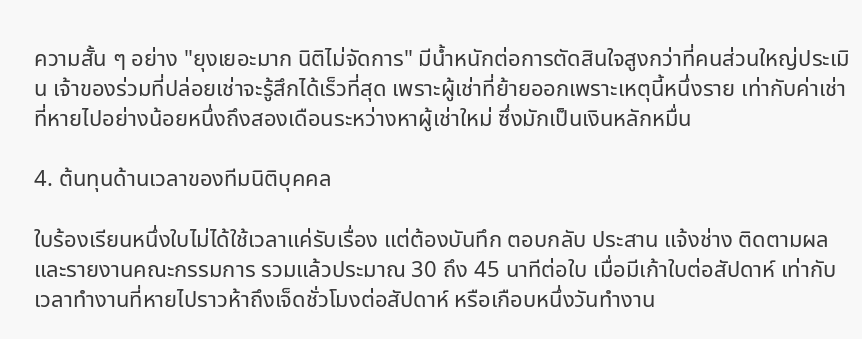ความสั้น ๆ อย่าง "ยุงเยอะมาก นิติไม่จัดการ" มีน้ำหนักต่อการตัดสินใจสูงกว่าที่คนส่วนใหญ่ประเมิน เจ้าของร่วมที่ปล่อยเช่าจะรู้สึกได้เร็วที่สุด เพราะผู้เช่าที่ย้ายออกเพราะเหตุนี้หนึ่งราย เท่ากับค่าเช่าที่หายไปอย่างน้อยหนึ่งถึงสองเดือนระหว่างหาผู้เช่าใหม่ ซึ่งมักเป็นเงินหลักหมื่น

4. ต้นทุนด้านเวลาของทีมนิติบุคคล

ใบร้องเรียนหนึ่งใบไม่ได้ใช้เวลาแค่รับเรื่อง แต่ต้องบันทึก ตอบกลับ ประสาน แจ้งช่าง ติดตามผล และรายงานคณะกรรมการ รวมแล้วประมาณ 30 ถึง 45 นาทีต่อใบ เมื่อมีเก้าใบต่อสัปดาห์ เท่ากับเวลาทำงานที่หายไปราวห้าถึงเจ็ดชั่วโมงต่อสัปดาห์ หรือเกือบหนึ่งวันทำงาน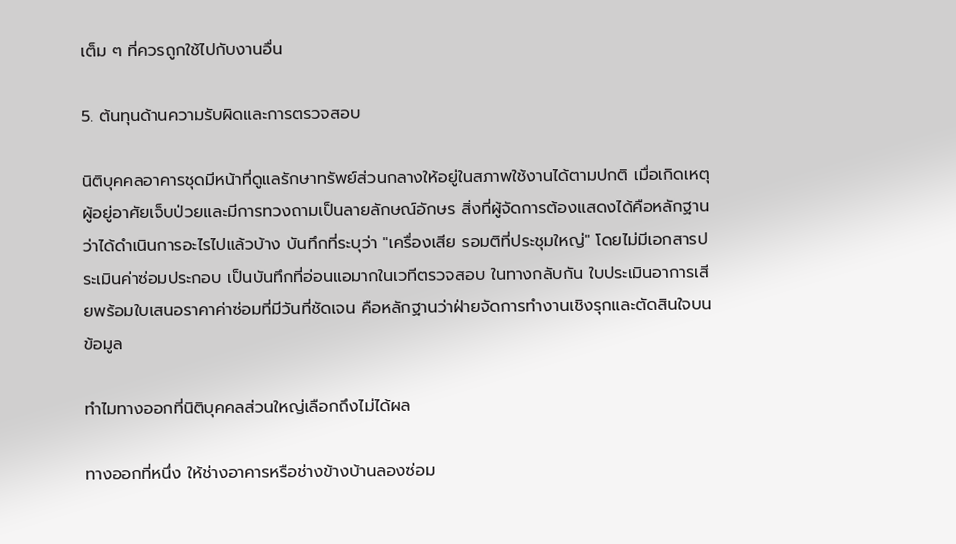เต็ม ๆ ที่ควรถูกใช้ไปกับงานอื่น

5. ต้นทุนด้านความรับผิดและการตรวจสอบ

นิติบุคคลอาคารชุดมีหน้าที่ดูแลรักษาทรัพย์ส่วนกลางให้อยู่ในสภาพใช้งานได้ตามปกติ เมื่อเกิดเหตุผู้อยู่อาศัยเจ็บป่วยและมีการทวงถามเป็นลายลักษณ์อักษร สิ่งที่ผู้จัดการต้องแสดงได้คือหลักฐานว่าได้ดำเนินการอะไรไปแล้วบ้าง บันทึกที่ระบุว่า "เครื่องเสีย รอมติที่ประชุมใหญ่" โดยไม่มีเอกสารประเมินค่าซ่อมประกอบ เป็นบันทึกที่อ่อนแอมากในเวทีตรวจสอบ ในทางกลับกัน ใบประเมินอาการเสียพร้อมใบเสนอราคาค่าซ่อมที่มีวันที่ชัดเจน คือหลักฐานว่าฝ่ายจัดการทำงานเชิงรุกและตัดสินใจบนข้อมูล

ทำไมทางออกที่นิติบุคคลส่วนใหญ่เลือกถึงไม่ได้ผล

ทางออกที่หนึ่ง ให้ช่างอาคารหรือช่างข้างบ้านลองซ่อม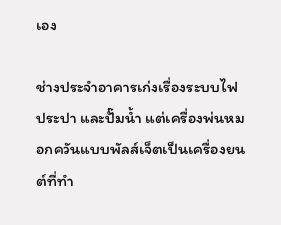เอง

ช่างประจำอาคารเก่งเรื่องระบบไฟ ประปา และปั๊มน้ำ แต่เครื่องพ่นหมอกควันแบบพัลส์เจ็ตเป็นเครื่องยนต์ที่ทำ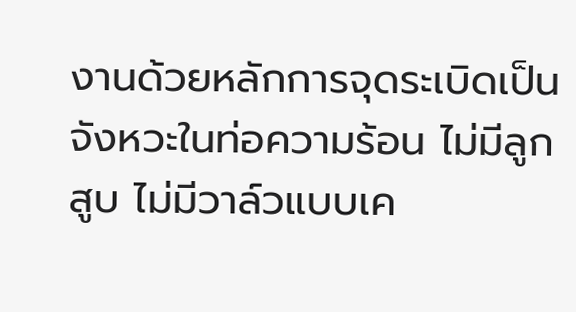งานด้วยหลักการจุดระเบิดเป็นจังหวะในท่อความร้อน ไม่มีลูกสูบ ไม่มีวาล์วแบบเค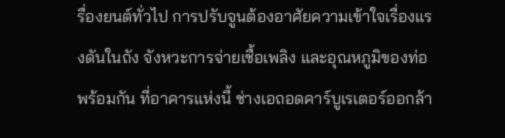รื่องยนต์ทั่วไป การปรับจูนต้องอาศัยความเข้าใจเรื่องแรงดันในถัง จังหวะการจ่ายเชื้อเพลิง และอุณหภูมิของท่อพร้อมกัน ที่อาคารแห่งนี้ ช่างเอถอดคาร์บูเรเตอร์ออกล้า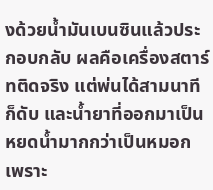งด้วยน้ำมันเบนซินแล้วประกอบกลับ ผลคือเครื่องสตาร์ทติดจริง แต่พ่นได้สามนาทีก็ดับ และน้ำยาที่ออกมาเป็นหยดน้ำมากกว่าเป็นหมอก เพราะ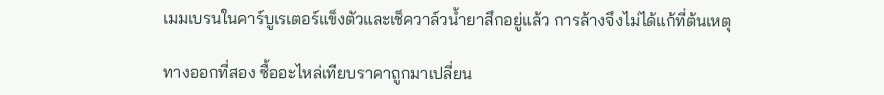เมมเบรนในคาร์บูเรเตอร์แข็งตัวและเช็ควาล์วน้ำยาสึกอยู่แล้ว การล้างจึงไม่ได้แก้ที่ต้นเหตุ

ทางออกที่สอง ซื้ออะไหล่เทียบราคาถูกมาเปลี่ยน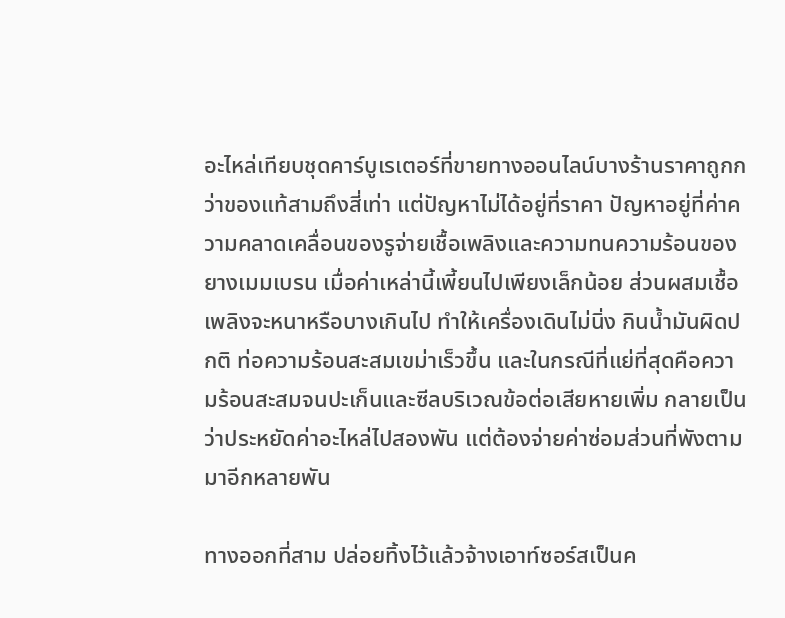อะไหล่เทียบชุดคาร์บูเรเตอร์ที่ขายทางออนไลน์บางร้านราคาถูกกว่าของแท้สามถึงสี่เท่า แต่ปัญหาไม่ได้อยู่ที่ราคา ปัญหาอยู่ที่ค่าความคลาดเคลื่อนของรูจ่ายเชื้อเพลิงและความทนความร้อนของยางเมมเบรน เมื่อค่าเหล่านี้เพี้ยนไปเพียงเล็กน้อย ส่วนผสมเชื้อเพลิงจะหนาหรือบางเกินไป ทำให้เครื่องเดินไม่นิ่ง กินน้ำมันผิดปกติ ท่อความร้อนสะสมเขม่าเร็วขึ้น และในกรณีที่แย่ที่สุดคือความร้อนสะสมจนปะเก็นและซีลบริเวณข้อต่อเสียหายเพิ่ม กลายเป็นว่าประหยัดค่าอะไหล่ไปสองพัน แต่ต้องจ่ายค่าซ่อมส่วนที่พังตามมาอีกหลายพัน

ทางออกที่สาม ปล่อยทิ้งไว้แล้วจ้างเอาท์ซอร์สเป็นค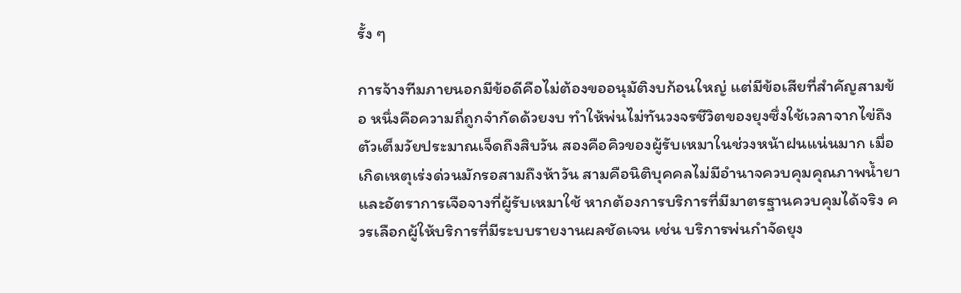รั้ง ๆ

การจ้างทีมภายนอกมีข้อดีคือไม่ต้องขออนุมัติงบก้อนใหญ่ แต่มีข้อเสียที่สำคัญสามข้อ หนึ่งคือความถี่ถูกจำกัดด้วยงบ ทำให้พ่นไม่ทันวงจรชีวิตของยุงซึ่งใช้เวลาจากไข่ถึงตัวเต็มวัยประมาณเจ็ดถึงสิบวัน สองคือคิวของผู้รับเหมาในช่วงหน้าฝนแน่นมาก เมื่อเกิดเหตุเร่งด่วนมักรอสามถึงห้าวัน สามคือนิติบุคคลไม่มีอำนาจควบคุมคุณภาพน้ำยาและอัตราการเจือจางที่ผู้รับเหมาใช้ หากต้องการบริการที่มีมาตรฐานควบคุมได้จริง ควรเลือกผู้ให้บริการที่มีระบบรายงานผลชัดเจน เช่น บริการพ่นกำจัดยุง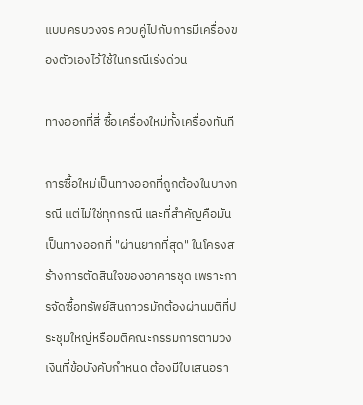แบบครบวงจร ควบคู่ไปกับการมีเครื่องของตัวเองไว้ใช้ในกรณีเร่งด่วน

ทางออกที่สี่ ซื้อเครื่องใหม่ทั้งเครื่องทันที

การซื้อใหม่เป็นทางออกที่ถูกต้องในบางกรณี แต่ไม่ใช่ทุกกรณี และที่สำคัญคือมันเป็นทางออกที่ "ผ่านยากที่สุด" ในโครงสร้างการตัดสินใจของอาคารชุด เพราะการจัดซื้อทรัพย์สินถาวรมักต้องผ่านมติที่ประชุมใหญ่หรือมติคณะกรรมการตามวงเงินที่ข้อบังคับกำหนด ต้องมีใบเสนอรา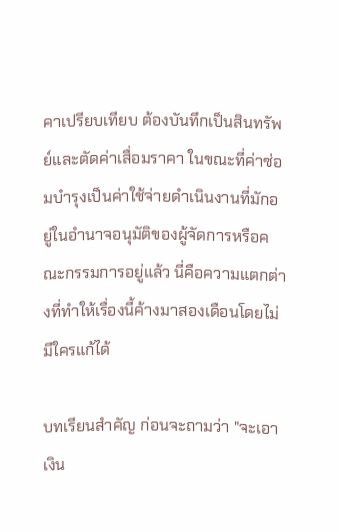คาเปรียบเทียบ ต้องบันทึกเป็นสินทรัพย์และตัดค่าเสื่อมราคา ในขณะที่ค่าซ่อมบำรุงเป็นค่าใช้จ่ายดำเนินงานที่มักอยู่ในอำนาจอนุมัติของผู้จัดการหรือคณะกรรมการอยู่แล้ว นี่คือความแตกต่างที่ทำให้เรื่องนี้ค้างมาสองเดือนโดยไม่มีใครแก้ได้

บทเรียนสำคัญ ก่อนจะถามว่า "จะเอาเงิน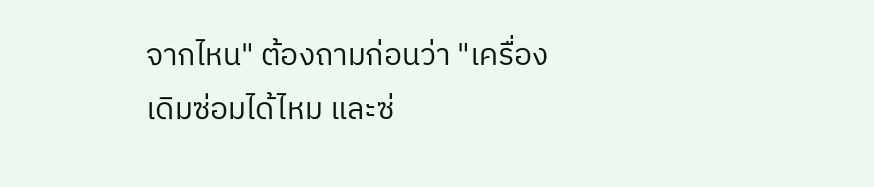จากไหน" ต้องถามก่อนว่า "เครื่องเดิมซ่อมได้ไหม และซ่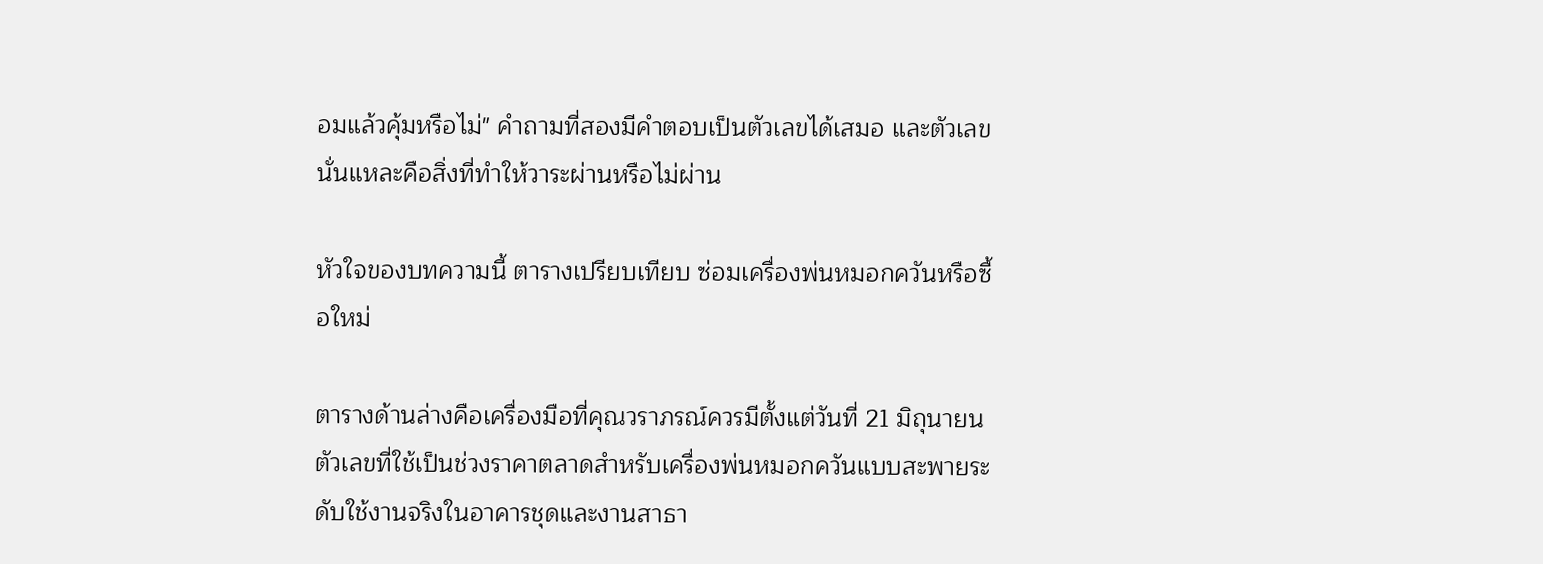อมแล้วคุ้มหรือไม่" คำถามที่สองมีคำตอบเป็นตัวเลขได้เสมอ และตัวเลขนั่นแหละคือสิ่งที่ทำให้วาระผ่านหรือไม่ผ่าน

หัวใจของบทความนี้ ตารางเปรียบเทียบ ซ่อมเครื่องพ่นหมอกควันหรือซื้อใหม่

ตารางด้านล่างคือเครื่องมือที่คุณวราภรณ์ควรมีตั้งแต่วันที่ 21 มิถุนายน ตัวเลขที่ใช้เป็นช่วงราคาตลาดสำหรับเครื่องพ่นหมอกควันแบบสะพายระดับใช้งานจริงในอาคารชุดและงานสาธา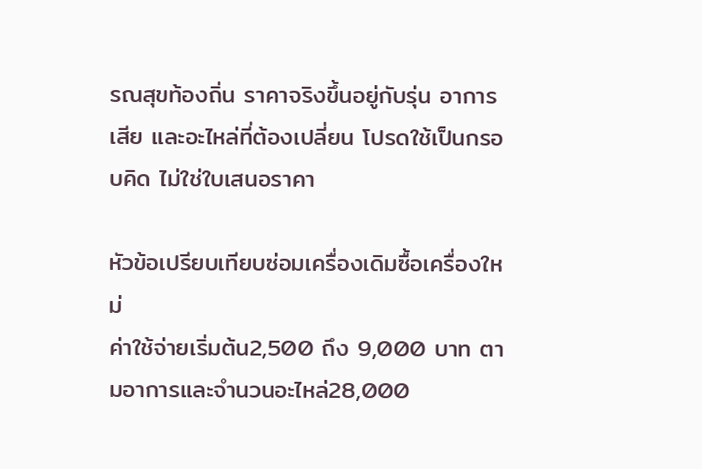รณสุขท้องถิ่น ราคาจริงขึ้นอยู่กับรุ่น อาการเสีย และอะไหล่ที่ต้องเปลี่ยน โปรดใช้เป็นกรอบคิด ไม่ใช่ใบเสนอราคา

หัวข้อเปรียบเทียบซ่อมเครื่องเดิมซื้อเครื่องใหม่
ค่าใช้จ่ายเริ่มต้น2,500 ถึง 9,000 บาท ตามอาการและจำนวนอะไหล่28,000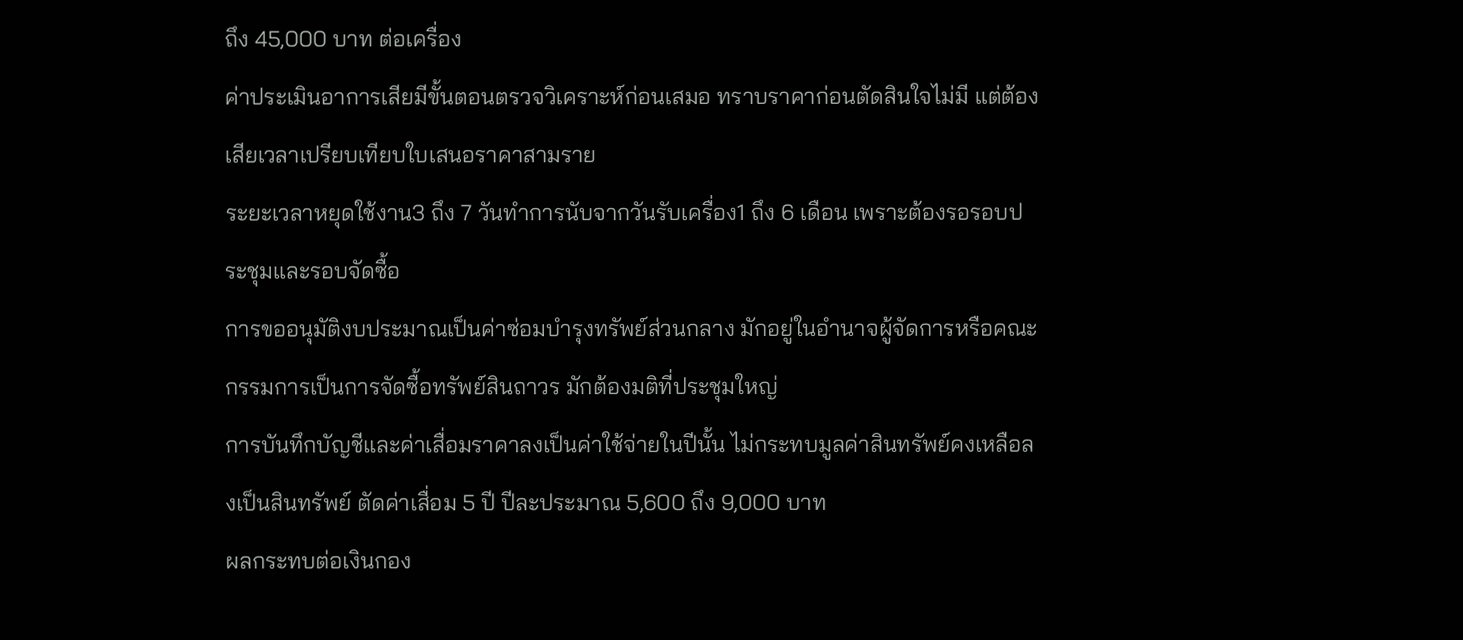ถึง 45,000 บาท ต่อเครื่อง
ค่าประเมินอาการเสียมีขั้นตอนตรวจวิเคราะห์ก่อนเสมอ ทราบราคาก่อนตัดสินใจไม่มี แต่ต้องเสียเวลาเปรียบเทียบใบเสนอราคาสามราย
ระยะเวลาหยุดใช้งาน3 ถึง 7 วันทำการนับจากวันรับเครื่อง1 ถึง 6 เดือน เพราะต้องรอรอบประชุมและรอบจัดซื้อ
การขออนุมัติงบประมาณเป็นค่าซ่อมบำรุงทรัพย์ส่วนกลาง มักอยู่ในอำนาจผู้จัดการหรือคณะกรรมการเป็นการจัดซื้อทรัพย์สินถาวร มักต้องมติที่ประชุมใหญ่
การบันทึกบัญชีและค่าเสื่อมราคาลงเป็นค่าใช้จ่ายในปีนั้น ไม่กระทบมูลค่าสินทรัพย์คงเหลือลงเป็นสินทรัพย์ ตัดค่าเสื่อม 5 ปี ปีละประมาณ 5,600 ถึง 9,000 บาท
ผลกระทบต่อเงินกอง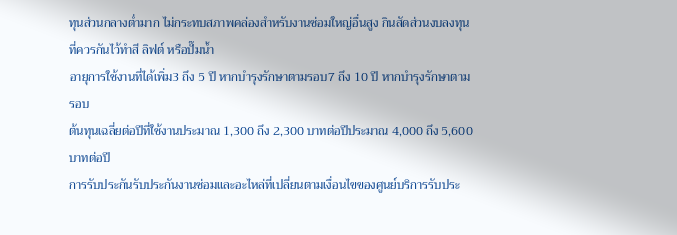ทุนส่วนกลางต่ำมาก ไม่กระทบสภาพคล่องสำหรับงานซ่อมใหญ่อื่นสูง กินสัดส่วนงบลงทุนที่ควรกันไว้ทำสี ลิฟต์ หรือปั๊มน้ำ
อายุการใช้งานที่ได้เพิ่ม3 ถึง 5 ปี หากบำรุงรักษาตามรอบ7 ถึง 10 ปี หากบำรุงรักษาตามรอบ
ต้นทุนเฉลี่ยต่อปีที่ใช้งานประมาณ 1,300 ถึง 2,300 บาทต่อปีประมาณ 4,000 ถึง 5,600 บาทต่อปี
การรับประกันรับประกันงานซ่อมและอะไหล่ที่เปลี่ยนตามเงื่อนไขของศูนย์บริการรับประ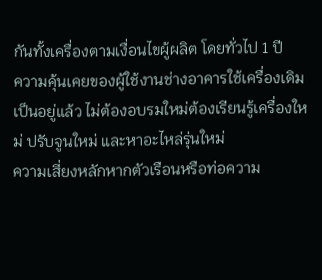กันทั้งเครื่องตามเงื่อนไขผู้ผลิต โดยทั่วไป 1 ปี
ความคุ้นเคยของผู้ใช้งานช่างอาคารใช้เครื่องเดิมเป็นอยู่แล้ว ไม่ต้องอบรมใหม่ต้องเรียนรู้เครื่องใหม่ ปรับจูนใหม่ และหาอะไหล่รุ่นใหม่
ความเสี่ยงหลักหากตัวเรือนหรือท่อความ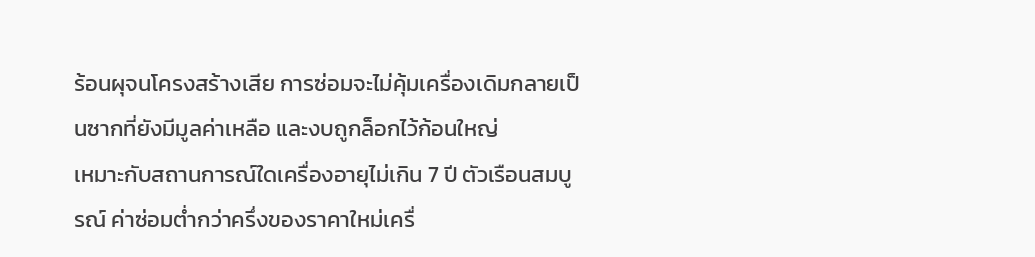ร้อนผุจนโครงสร้างเสีย การซ่อมจะไม่คุ้มเครื่องเดิมกลายเป็นซากที่ยังมีมูลค่าเหลือ และงบถูกล็อกไว้ก้อนใหญ่
เหมาะกับสถานการณ์ใดเครื่องอายุไม่เกิน 7 ปี ตัวเรือนสมบูรณ์ ค่าซ่อมต่ำกว่าครึ่งของราคาใหม่เครื่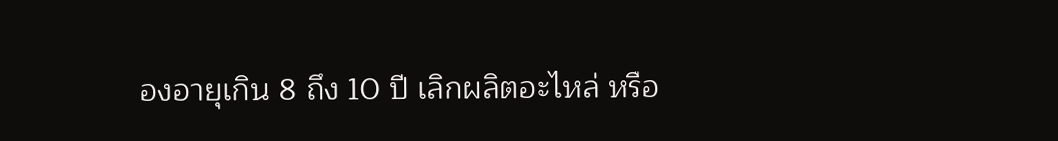องอายุเกิน 8 ถึง 10 ปี เลิกผลิตอะไหล่ หรือ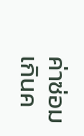ค่าซ่อมเกินค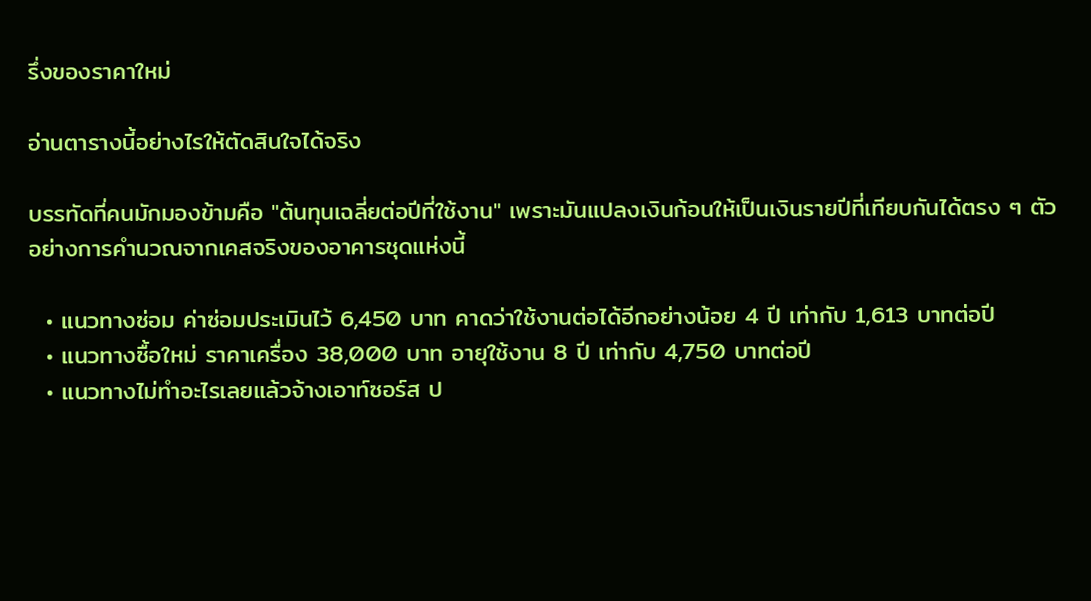รึ่งของราคาใหม่

อ่านตารางนี้อย่างไรให้ตัดสินใจได้จริง

บรรทัดที่คนมักมองข้ามคือ "ต้นทุนเฉลี่ยต่อปีที่ใช้งาน" เพราะมันแปลงเงินก้อนให้เป็นเงินรายปีที่เทียบกันได้ตรง ๆ ตัวอย่างการคำนวณจากเคสจริงของอาคารชุดแห่งนี้

  • แนวทางซ่อม ค่าซ่อมประเมินไว้ 6,450 บาท คาดว่าใช้งานต่อได้อีกอย่างน้อย 4 ปี เท่ากับ 1,613 บาทต่อปี
  • แนวทางซื้อใหม่ ราคาเครื่อง 38,000 บาท อายุใช้งาน 8 ปี เท่ากับ 4,750 บาทต่อปี
  • แนวทางไม่ทำอะไรเลยแล้วจ้างเอาท์ซอร์ส ป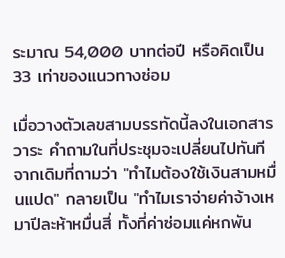ระมาณ 54,000 บาทต่อปี หรือคิดเป็น 33 เท่าของแนวทางซ่อม

เมื่อวางตัวเลขสามบรรทัดนี้ลงในเอกสารวาระ คำถามในที่ประชุมจะเปลี่ยนไปทันที จากเดิมที่ถามว่า "ทำไมต้องใช้เงินสามหมื่นแปด" กลายเป็น "ทำไมเราจ่ายค่าจ้างเหมาปีละห้าหมื่นสี่ ทั้งที่ค่าซ่อมแค่หกพัน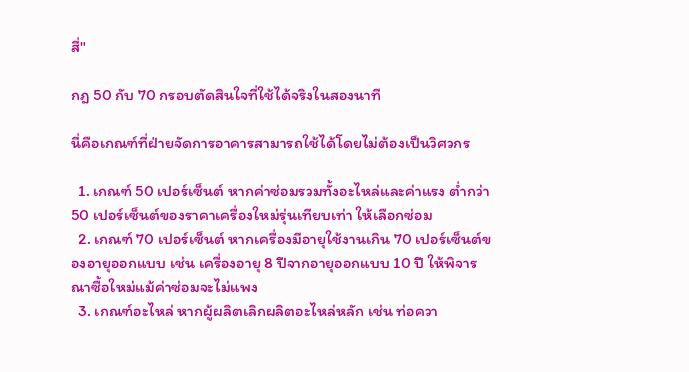สี่"

กฎ 50 กับ 70 กรอบตัดสินใจที่ใช้ได้จริงในสองนาที

นี่คือเกณฑ์ที่ฝ่ายจัดการอาคารสามารถใช้ได้โดยไม่ต้องเป็นวิศวกร

  1. เกณฑ์ 50 เปอร์เซ็นต์ หากค่าซ่อมรวมทั้งอะไหล่และค่าแรง ต่ำกว่า 50 เปอร์เซ็นต์ของราคาเครื่องใหม่รุ่นเทียบเท่า ให้เลือกซ่อม
  2. เกณฑ์ 70 เปอร์เซ็นต์ หากเครื่องมีอายุใช้งานเกิน 70 เปอร์เซ็นต์ของอายุออกแบบ เช่น เครื่องอายุ 8 ปีจากอายุออกแบบ 10 ปี ให้พิจารณาซื้อใหม่แม้ค่าซ่อมจะไม่แพง
  3. เกณฑ์อะไหล่ หากผู้ผลิตเลิกผลิตอะไหล่หลัก เช่น ท่อควา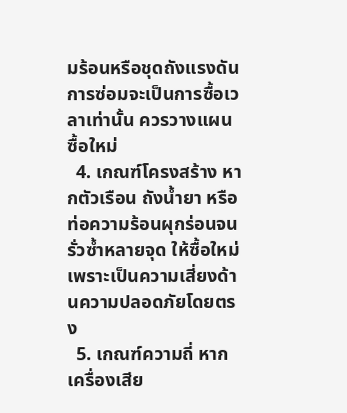มร้อนหรือชุดถังแรงดัน การซ่อมจะเป็นการซื้อเวลาเท่านั้น ควรวางแผนซื้อใหม่
  4. เกณฑ์โครงสร้าง หากตัวเรือน ถังน้ำยา หรือท่อความร้อนผุกร่อนจนรั่วซ้ำหลายจุด ให้ซื้อใหม่ เพราะเป็นความเสี่ยงด้านความปลอดภัยโดยตรง
  5. เกณฑ์ความถี่ หากเครื่องเสีย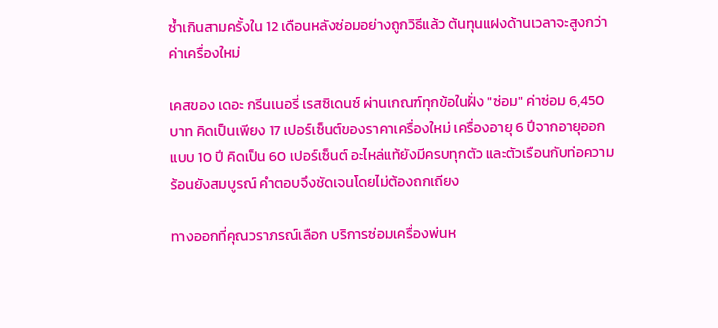ซ้ำเกินสามครั้งใน 12 เดือนหลังซ่อมอย่างถูกวิธีแล้ว ต้นทุนแฝงด้านเวลาจะสูงกว่าค่าเครื่องใหม่

เคสของ เดอะ กรีนเนอรี่ เรสซิเดนซ์ ผ่านเกณฑ์ทุกข้อในฝั่ง "ซ่อม" ค่าซ่อม 6,450 บาท คิดเป็นเพียง 17 เปอร์เซ็นต์ของราคาเครื่องใหม่ เครื่องอายุ 6 ปีจากอายุออกแบบ 10 ปี คิดเป็น 60 เปอร์เซ็นต์ อะไหล่แท้ยังมีครบทุกตัว และตัวเรือนกับท่อความร้อนยังสมบูรณ์ คำตอบจึงชัดเจนโดยไม่ต้องถกเถียง

ทางออกที่คุณวราภรณ์เลือก บริการซ่อมเครื่องพ่นห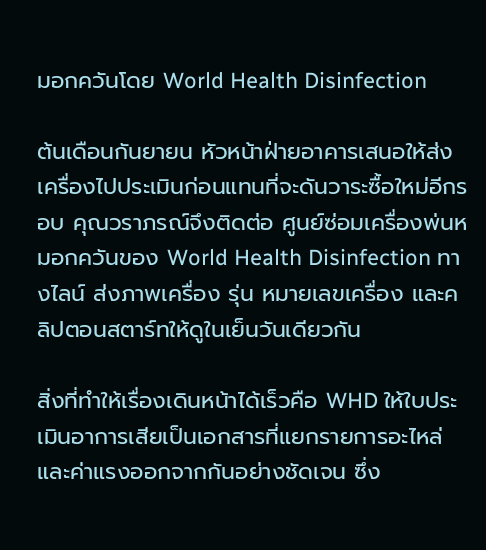มอกควันโดย World Health Disinfection

ต้นเดือนกันยายน หัวหน้าฝ่ายอาคารเสนอให้ส่งเครื่องไปประเมินก่อนแทนที่จะดันวาระซื้อใหม่อีกรอบ คุณวราภรณ์จึงติดต่อ ศูนย์ซ่อมเครื่องพ่นหมอกควันของ World Health Disinfection ทางไลน์ ส่งภาพเครื่อง รุ่น หมายเลขเครื่อง และคลิปตอนสตาร์ทให้ดูในเย็นวันเดียวกัน

สิ่งที่ทำให้เรื่องเดินหน้าได้เร็วคือ WHD ให้ใบประเมินอาการเสียเป็นเอกสารที่แยกรายการอะไหล่และค่าแรงออกจากกันอย่างชัดเจน ซึ่ง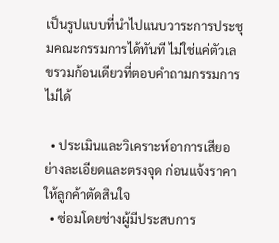เป็นรูปแบบที่นำไปแนบวาระการประชุมคณะกรรมการได้ทันที ไม่ใช่แค่ตัวเลขรวมก้อนเดียวที่ตอบคำถามกรรมการไม่ได้

  • ประเมินและวิเคราะห์อาการเสียอย่างละเอียดและตรงจุด ก่อนแจ้งราคาให้ลูกค้าตัดสินใจ
  • ซ่อมโดยช่างผู้มีประสบการ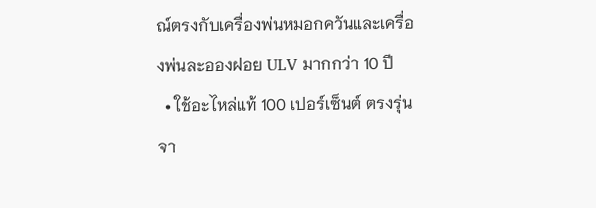ณ์ตรงกับเครื่องพ่นหมอกควันและเครื่องพ่นละอองฝอย ULV มากกว่า 10 ปี
  • ใช้อะไหล่แท้ 100 เปอร์เซ็นต์ ตรงรุ่น จา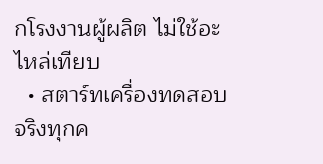กโรงงานผู้ผลิต ไม่ใช้อะไหล่เทียบ
  • สตาร์ทเครื่องทดสอบจริงทุกค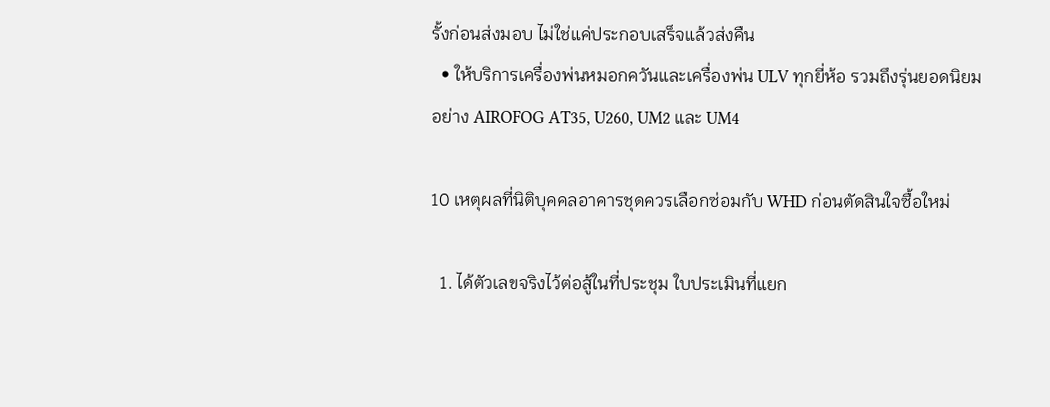รั้งก่อนส่งมอบ ไม่ใช่แค่ประกอบเสร็จแล้วส่งคืน
  • ให้บริการเครื่องพ่นหมอกควันและเครื่องพ่น ULV ทุกยี่ห้อ รวมถึงรุ่นยอดนิยมอย่าง AIROFOG AT35, U260, UM2 และ UM4

10 เหตุผลที่นิติบุคคลอาคารชุดควรเลือกซ่อมกับ WHD ก่อนตัดสินใจซื้อใหม่

  1. ได้ตัวเลขจริงไว้ต่อสู้ในที่ประชุม ใบประเมินที่แยก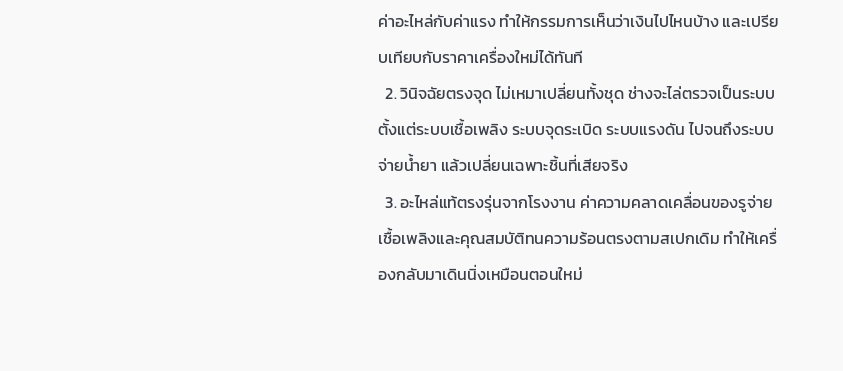ค่าอะไหล่กับค่าแรง ทำให้กรรมการเห็นว่าเงินไปไหนบ้าง และเปรียบเทียบกับราคาเครื่องใหม่ได้ทันที
  2. วินิจฉัยตรงจุด ไม่เหมาเปลี่ยนทั้งชุด ช่างจะไล่ตรวจเป็นระบบตั้งแต่ระบบเชื้อเพลิง ระบบจุดระเบิด ระบบแรงดัน ไปจนถึงระบบจ่ายน้ำยา แล้วเปลี่ยนเฉพาะชิ้นที่เสียจริง
  3. อะไหล่แท้ตรงรุ่นจากโรงงาน ค่าความคลาดเคลื่อนของรูจ่ายเชื้อเพลิงและคุณสมบัติทนความร้อนตรงตามสเปกเดิม ทำให้เครื่องกลับมาเดินนิ่งเหมือนตอนใหม่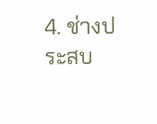4. ช่างประสบ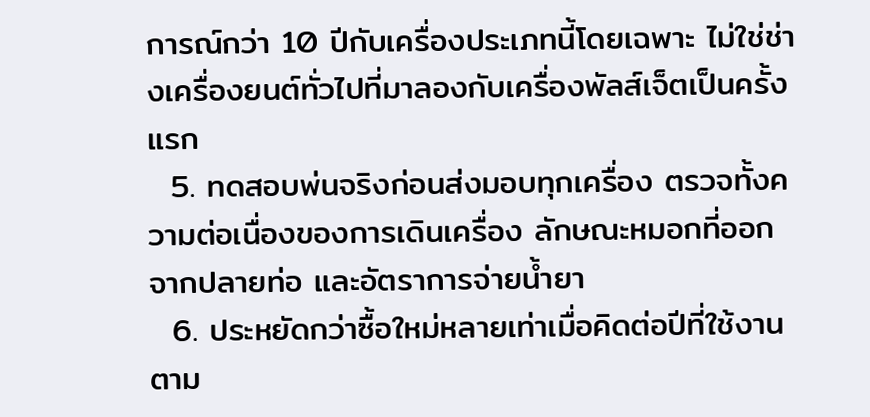การณ์กว่า 10 ปีกับเครื่องประเภทนี้โดยเฉพาะ ไม่ใช่ช่างเครื่องยนต์ทั่วไปที่มาลองกับเครื่องพัลส์เจ็ตเป็นครั้งแรก
  5. ทดสอบพ่นจริงก่อนส่งมอบทุกเครื่อง ตรวจทั้งความต่อเนื่องของการเดินเครื่อง ลักษณะหมอกที่ออกจากปลายท่อ และอัตราการจ่ายน้ำยา
  6. ประหยัดกว่าซื้อใหม่หลายเท่าเมื่อคิดต่อปีที่ใช้งาน ตาม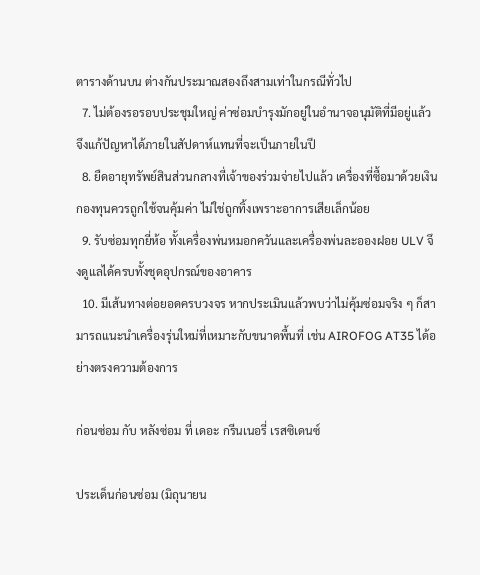ตารางด้านบน ต่างกันประมาณสองถึงสามเท่าในกรณีทั่วไป
  7. ไม่ต้องรอรอบประชุมใหญ่ ค่าซ่อมบำรุงมักอยู่ในอำนาจอนุมัติที่มีอยู่แล้ว จึงแก้ปัญหาได้ภายในสัปดาห์แทนที่จะเป็นภายในปี
  8. ยืดอายุทรัพย์สินส่วนกลางที่เจ้าของร่วมจ่ายไปแล้ว เครื่องที่ซื้อมาด้วยเงินกองทุนควรถูกใช้จนคุ้มค่า ไม่ใช่ถูกทิ้งเพราะอาการเสียเล็กน้อย
  9. รับซ่อมทุกยี่ห้อ ทั้งเครื่องพ่นหมอกควันและเครื่องพ่นละอองฝอย ULV จึงดูแลได้ครบทั้งชุดอุปกรณ์ของอาคาร
  10. มีเส้นทางต่อยอดครบวงจร หากประเมินแล้วพบว่าไม่คุ้มซ่อมจริง ๆ ก็สามารถแนะนำเครื่องรุ่นใหม่ที่เหมาะกับขนาดพื้นที่ เช่น AIROFOG AT35 ได้อย่างตรงความต้องการ

ก่อนซ่อม กับ หลังซ่อม ที่ เดอะ กรีนเนอรี่ เรสซิเดนซ์

ประเด็นก่อนซ่อม (มิถุนายน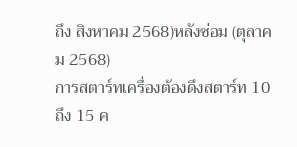ถึง สิงหาคม 2568)หลังซ่อม (ตุลาคม 2568)
การสตาร์ทเครื่องต้องดึงสตาร์ท 10 ถึง 15 ค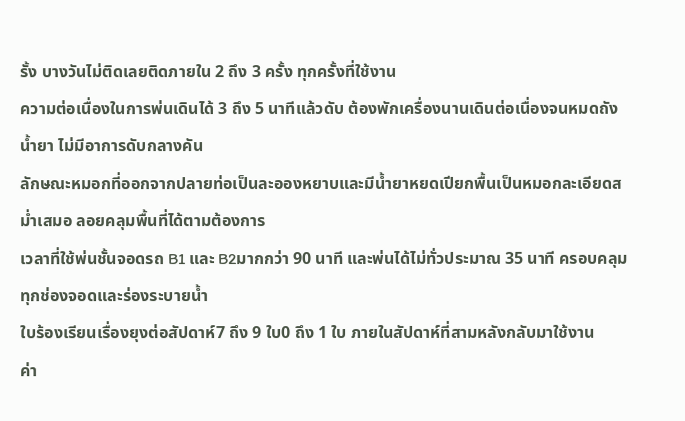รั้ง บางวันไม่ติดเลยติดภายใน 2 ถึง 3 ครั้ง ทุกครั้งที่ใช้งาน
ความต่อเนื่องในการพ่นเดินได้ 3 ถึง 5 นาทีแล้วดับ ต้องพักเครื่องนานเดินต่อเนื่องจนหมดถังน้ำยา ไม่มีอาการดับกลางคัน
ลักษณะหมอกที่ออกจากปลายท่อเป็นละอองหยาบและมีน้ำยาหยดเปียกพื้นเป็นหมอกละเอียดสม่ำเสมอ ลอยคลุมพื้นที่ได้ตามต้องการ
เวลาที่ใช้พ่นชั้นจอดรถ B1 และ B2มากกว่า 90 นาที และพ่นได้ไม่ทั่วประมาณ 35 นาที ครอบคลุมทุกช่องจอดและร่องระบายน้ำ
ใบร้องเรียนเรื่องยุงต่อสัปดาห์7 ถึง 9 ใบ0 ถึง 1 ใบ ภายในสัปดาห์ที่สามหลังกลับมาใช้งาน
ค่า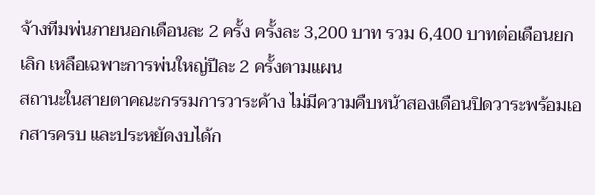จ้างทีมพ่นภายนอกเดือนละ 2 ครั้ง ครั้งละ 3,200 บาท รวม 6,400 บาทต่อเดือนยกเลิก เหลือเฉพาะการพ่นใหญ่ปีละ 2 ครั้งตามแผน
สถานะในสายตาคณะกรรมการวาระค้าง ไม่มีความคืบหน้าสองเดือนปิดวาระพร้อมเอกสารครบ และประหยัดงบได้ก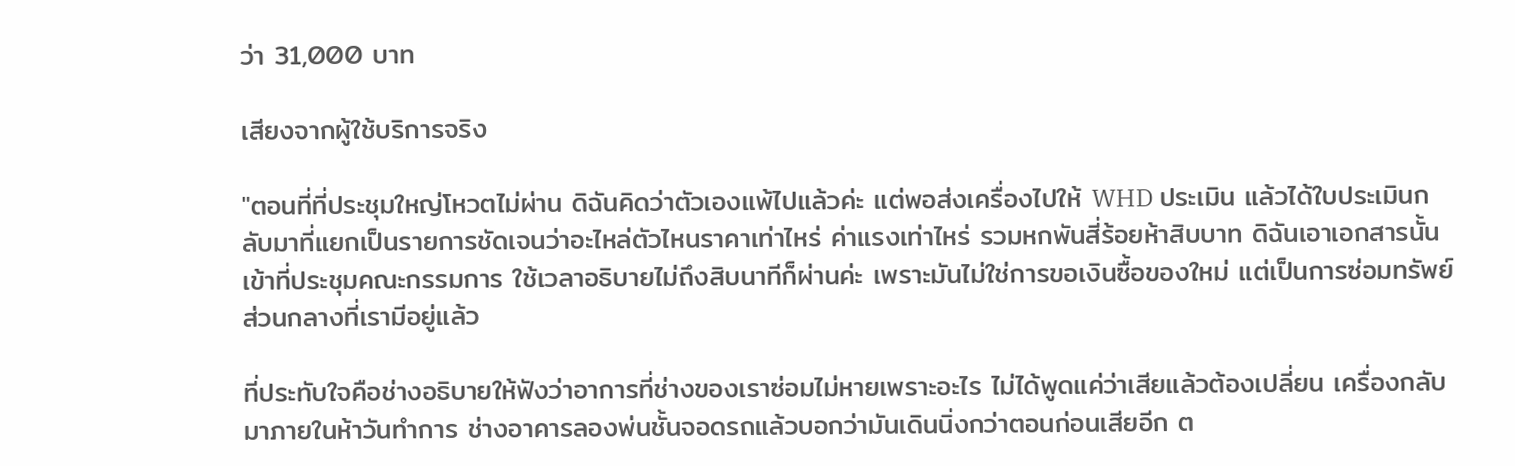ว่า 31,000 บาท

เสียงจากผู้ใช้บริการจริง

"ตอนที่ที่ประชุมใหญ่โหวตไม่ผ่าน ดิฉันคิดว่าตัวเองแพ้ไปแล้วค่ะ แต่พอส่งเครื่องไปให้ WHD ประเมิน แล้วได้ใบประเมินกลับมาที่แยกเป็นรายการชัดเจนว่าอะไหล่ตัวไหนราคาเท่าไหร่ ค่าแรงเท่าไหร่ รวมหกพันสี่ร้อยห้าสิบบาท ดิฉันเอาเอกสารนั้นเข้าที่ประชุมคณะกรรมการ ใช้เวลาอธิบายไม่ถึงสิบนาทีก็ผ่านค่ะ เพราะมันไม่ใช่การขอเงินซื้อของใหม่ แต่เป็นการซ่อมทรัพย์ส่วนกลางที่เรามีอยู่แล้ว

ที่ประทับใจคือช่างอธิบายให้ฟังว่าอาการที่ช่างของเราซ่อมไม่หายเพราะอะไร ไม่ได้พูดแค่ว่าเสียแล้วต้องเปลี่ยน เครื่องกลับมาภายในห้าวันทำการ ช่างอาคารลองพ่นชั้นจอดรถแล้วบอกว่ามันเดินนิ่งกว่าตอนก่อนเสียอีก ต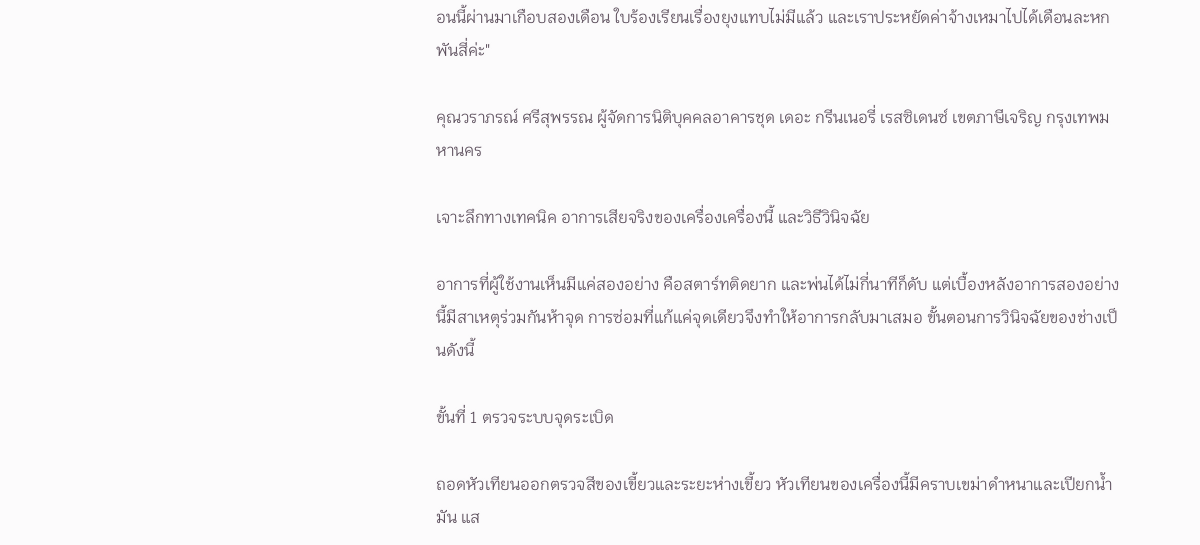อนนี้ผ่านมาเกือบสองเดือน ใบร้องเรียนเรื่องยุงแทบไม่มีแล้ว และเราประหยัดค่าจ้างเหมาไปได้เดือนละหกพันสี่ค่ะ"

คุณวราภรณ์ ศรีสุพรรณ ผู้จัดการนิติบุคคลอาคารชุด เดอะ กรีนเนอรี่ เรสซิเดนซ์ เขตภาษีเจริญ กรุงเทพมหานคร

เจาะลึกทางเทคนิค อาการเสียจริงของเครื่องเครื่องนี้ และวิธีวินิจฉัย

อาการที่ผู้ใช้งานเห็นมีแค่สองอย่าง คือสตาร์ทติดยาก และพ่นได้ไม่กี่นาทีก็ดับ แต่เบื้องหลังอาการสองอย่างนี้มีสาเหตุร่วมกันห้าจุด การซ่อมที่แก้แค่จุดเดียวจึงทำให้อาการกลับมาเสมอ ขั้นตอนการวินิจฉัยของช่างเป็นดังนี้

ขั้นที่ 1 ตรวจระบบจุดระเบิด

ถอดหัวเทียนออกตรวจสีของเขี้ยวและระยะห่างเขี้ยว หัวเทียนของเครื่องนี้มีคราบเขม่าดำหนาและเปียกน้ำมัน แส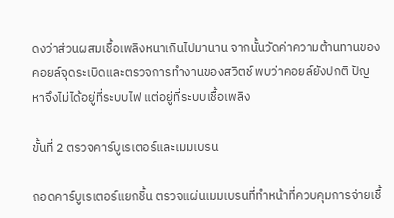ดงว่าส่วนผสมเชื้อเพลิงหนาเกินไปมานาน จากนั้นวัดค่าความต้านทานของคอยล์จุดระเบิดและตรวจการทำงานของสวิตช์ พบว่าคอยล์ยังปกติ ปัญหาจึงไม่ได้อยู่ที่ระบบไฟ แต่อยู่ที่ระบบเชื้อเพลิง

ขั้นที่ 2 ตรวจคาร์บูเรเตอร์และเมมเบรน

ถอดคาร์บูเรเตอร์แยกชิ้น ตรวจแผ่นเมมเบรนที่ทำหน้าที่ควบคุมการจ่ายเชื้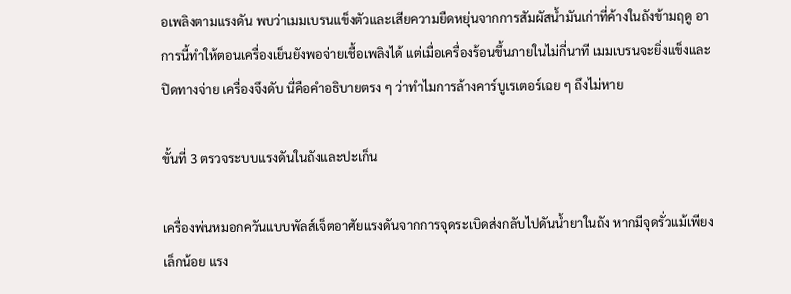อเพลิงตามแรงดัน พบว่าเมมเบรนแข็งตัวและเสียความยืดหยุ่นจากการสัมผัสน้ำมันเก่าที่ค้างในถังข้ามฤดู อาการนี้ทำให้ตอนเครื่องเย็นยังพอจ่ายเชื้อเพลิงได้ แต่เมื่อเครื่องร้อนขึ้นภายในไม่กี่นาที เมมเบรนจะยิ่งแข็งและปิดทางจ่าย เครื่องจึงดับ นี่คือคำอธิบายตรง ๆ ว่าทำไมการล้างคาร์บูเรเตอร์เฉย ๆ ถึงไม่หาย

ขั้นที่ 3 ตรวจระบบแรงดันในถังและปะเก็น

เครื่องพ่นหมอกควันแบบพัลส์เจ็ตอาศัยแรงดันจากการจุดระเบิดส่งกลับไปดันน้ำยาในถัง หากมีจุดรั่วแม้เพียงเล็กน้อย แรง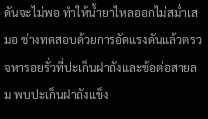ดันจะไม่พอ ทำให้น้ำยาไหลออกไม่สม่ำเสมอ ช่างทดสอบด้วยการอัดแรงดันแล้วตรวจหารอยรั่วที่ปะเก็นฝาถังและข้อต่อสายลม พบปะเก็นฝาถังแข็ง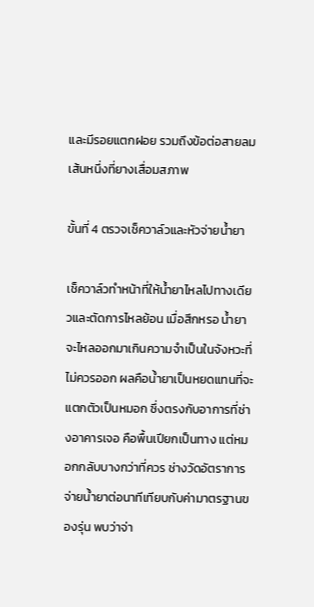และมีรอยแตกฝอย รวมถึงข้อต่อสายลมเส้นหนึ่งที่ยางเสื่อมสภาพ

ขั้นที่ 4 ตรวจเช็ควาล์วและหัวจ่ายน้ำยา

เช็ควาล์วทำหน้าที่ให้น้ำยาไหลไปทางเดียวและตัดการไหลย้อน เมื่อสึกหรอ น้ำยาจะไหลออกมาเกินความจำเป็นในจังหวะที่ไม่ควรออก ผลคือน้ำยาเป็นหยดแทนที่จะแตกตัวเป็นหมอก ซึ่งตรงกับอาการที่ช่างอาคารเจอ คือพื้นเปียกเป็นทาง แต่หมอกกลับบางกว่าที่ควร ช่างวัดอัตราการจ่ายน้ำยาต่อนาทีเทียบกับค่ามาตรฐานของรุ่น พบว่าจ่า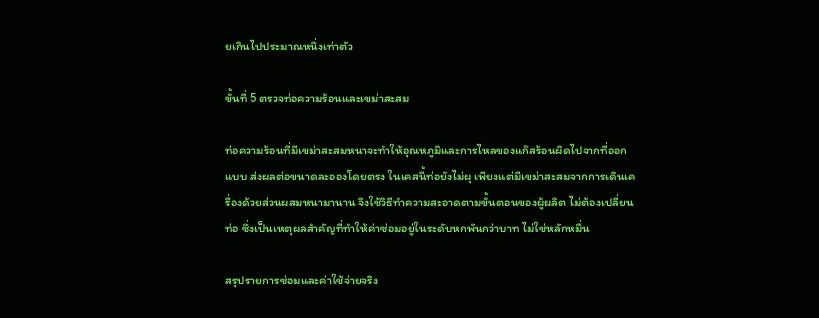ยเกินไปประมาณหนึ่งเท่าตัว

ขั้นที่ 5 ตรวจท่อความร้อนและเขม่าสะสม

ท่อความร้อนที่มีเขม่าสะสมหนาจะทำให้อุณหภูมิและการไหลของแก๊สร้อนผิดไปจากที่ออกแบบ ส่งผลต่อขนาดละอองโดยตรง ในเคสนี้ท่อยังไม่ผุ เพียงแต่มีเขม่าสะสมจากการเดินเครื่องด้วยส่วนผสมหนามานาน จึงใช้วิธีทำความสะอาดตามขั้นตอนของผู้ผลิต ไม่ต้องเปลี่ยนท่อ ซึ่งเป็นเหตุผลสำคัญที่ทำให้ค่าซ่อมอยู่ในระดับหกพันกว่าบาท ไม่ใช่หลักหมื่น

สรุปรายการซ่อมและค่าใช้จ่ายจริง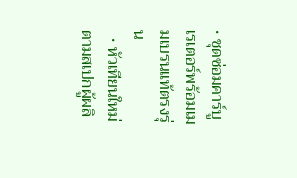• ชุดซ่อมคาร์บูเรเตอร์พร้อมเมมเบรนแท้ตรงรุ่น
  • หัวเทียนใหม่ตามสเปกผู้ผลิ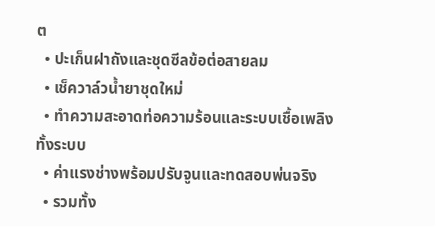ต
  • ปะเก็นฝาถังและชุดซีลข้อต่อสายลม
  • เช็ควาล์วน้ำยาชุดใหม่
  • ทำความสะอาดท่อความร้อนและระบบเชื้อเพลิงทั้งระบบ
  • ค่าแรงช่างพร้อมปรับจูนและทดสอบพ่นจริง
  • รวมทั้ง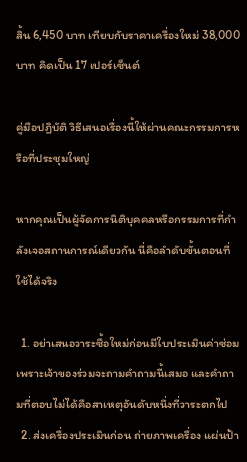สิ้น 6,450 บาท เทียบกับราคาเครื่องใหม่ 38,000 บาท คิดเป็น 17 เปอร์เซ็นต์

คู่มือปฏิบัติ วิธีเสนอเรื่องนี้ให้ผ่านคณะกรรมการหรือที่ประชุมใหญ่

หากคุณเป็นผู้จัดการนิติบุคคลหรือกรรมการที่กำลังเจอสถานการณ์เดียวกัน นี่คือลำดับขั้นตอนที่ใช้ได้จริง

  1. อย่าเสนอวาระซื้อใหม่ก่อนมีใบประเมินค่าซ่อม เพราะเจ้าของร่วมจะถามคำถามนี้เสมอ และคำถามที่ตอบไม่ได้คือสาเหตุอันดับหนึ่งที่วาระตกไป
  2. ส่งเครื่องประเมินก่อน ถ่ายภาพเครื่อง แผ่นป้า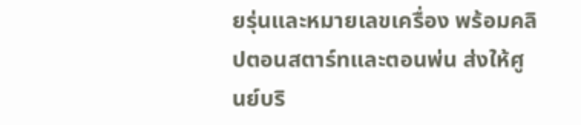ยรุ่นและหมายเลขเครื่อง พร้อมคลิปตอนสตาร์ทและตอนพ่น ส่งให้ศูนย์บริ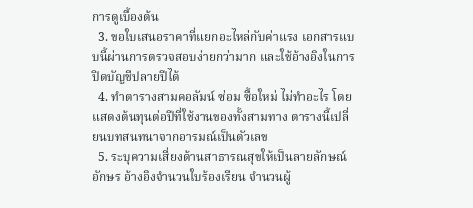การดูเบื้องต้น
  3. ขอใบเสนอราคาที่แยกอะไหล่กับค่าแรง เอกสารแบบนี้ผ่านการตรวจสอบง่ายกว่ามาก และใช้อ้างอิงในการปิดบัญชีปลายปีได้
  4. ทำตารางสามคอลัมน์ ซ่อม ซื้อใหม่ ไม่ทำอะไร โดยแสดงต้นทุนต่อปีที่ใช้งานของทั้งสามทาง ตารางนี้เปลี่ยนบทสนทนาจากอารมณ์เป็นตัวเลข
  5. ระบุความเสี่ยงด้านสาธารณสุขให้เป็นลายลักษณ์อักษร อ้างอิงจำนวนใบร้องเรียน จำนวนผู้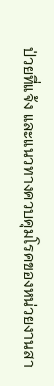ป่วยที่แจ้ง และแนวทางควบคุมโรคของหน่วยงานสา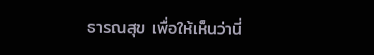ธารณสุข เพื่อให้เห็นว่านี่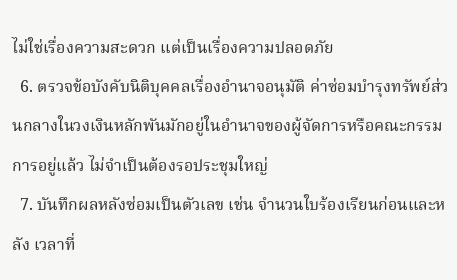ไม่ใช่เรื่องความสะดวก แต่เป็นเรื่องความปลอดภัย
  6. ตรวจข้อบังคับนิติบุคคลเรื่องอำนาจอนุมัติ ค่าซ่อมบำรุงทรัพย์ส่วนกลางในวงเงินหลักพันมักอยู่ในอำนาจของผู้จัดการหรือคณะกรรมการอยู่แล้ว ไม่จำเป็นต้องรอประชุมใหญ่
  7. บันทึกผลหลังซ่อมเป็นตัวเลข เช่น จำนวนใบร้องเรียนก่อนและหลัง เวลาที่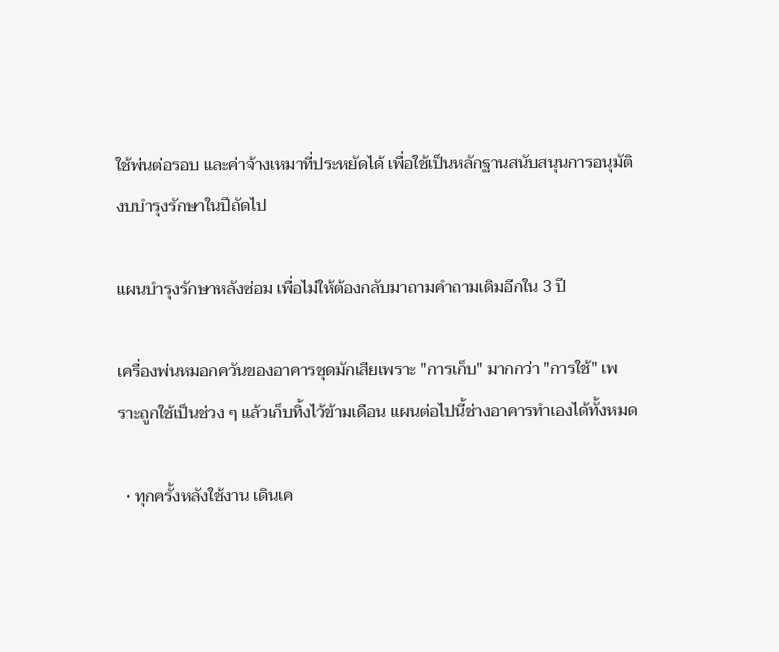ใช้พ่นต่อรอบ และค่าจ้างเหมาที่ประหยัดได้ เพื่อใช้เป็นหลักฐานสนับสนุนการอนุมัติงบบำรุงรักษาในปีถัดไป

แผนบำรุงรักษาหลังซ่อม เพื่อไม่ให้ต้องกลับมาถามคำถามเดิมอีกใน 3 ปี

เครื่องพ่นหมอกควันของอาคารชุดมักเสียเพราะ "การเก็บ" มากกว่า "การใช้" เพราะถูกใช้เป็นช่วง ๆ แล้วเก็บทิ้งไว้ข้ามเดือน แผนต่อไปนี้ช่างอาคารทำเองได้ทั้งหมด

  • ทุกครั้งหลังใช้งาน เดินเค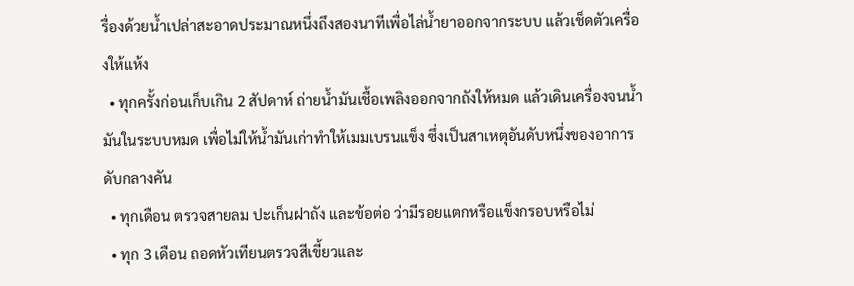รื่องด้วยน้ำเปล่าสะอาดประมาณหนึ่งถึงสองนาทีเพื่อไล่น้ำยาออกจากระบบ แล้วเช็ดตัวเครื่องให้แห้ง
  • ทุกครั้งก่อนเก็บเกิน 2 สัปดาห์ ถ่ายน้ำมันเชื้อเพลิงออกจากถังให้หมด แล้วเดินเครื่องจนน้ำมันในระบบหมด เพื่อไม่ให้น้ำมันเก่าทำให้เมมเบรนแข็ง ซึ่งเป็นสาเหตุอันดับหนึ่งของอาการดับกลางคัน
  • ทุกเดือน ตรวจสายลม ปะเก็นฝาถัง และข้อต่อ ว่ามีรอยแตกหรือแข็งกรอบหรือไม่
  • ทุก 3 เดือน ถอดหัวเทียนตรวจสีเขี้ยวและ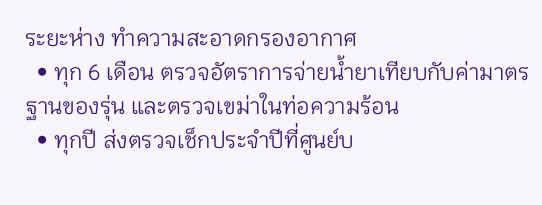ระยะห่าง ทำความสะอาดกรองอากาศ
  • ทุก 6 เดือน ตรวจอัตราการจ่ายน้ำยาเทียบกับค่ามาตรฐานของรุ่น และตรวจเขม่าในท่อความร้อน
  • ทุกปี ส่งตรวจเช็กประจำปีที่ศูนย์บ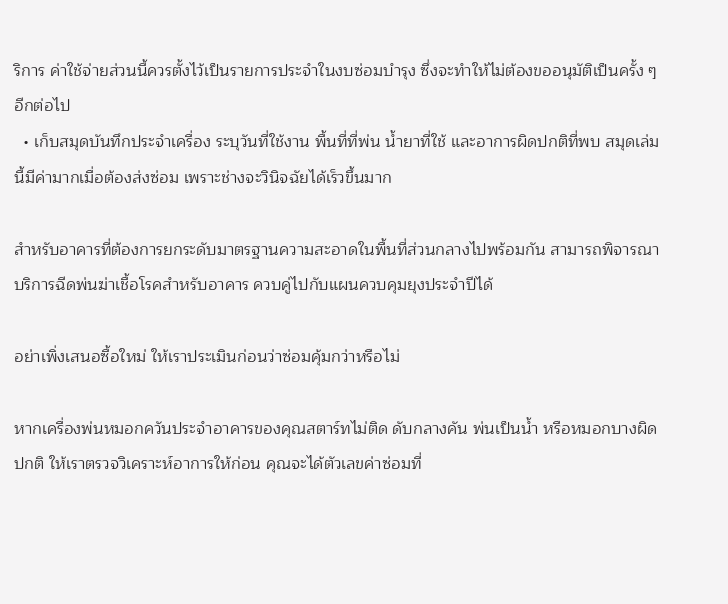ริการ ค่าใช้จ่ายส่วนนี้ควรตั้งไว้เป็นรายการประจำในงบซ่อมบำรุง ซึ่งจะทำให้ไม่ต้องขออนุมัติเป็นครั้ง ๆ อีกต่อไป
  • เก็บสมุดบันทึกประจำเครื่อง ระบุวันที่ใช้งาน พื้นที่ที่พ่น น้ำยาที่ใช้ และอาการผิดปกติที่พบ สมุดเล่มนี้มีค่ามากเมื่อต้องส่งซ่อม เพราะช่างจะวินิจฉัยได้เร็วขึ้นมาก

สำหรับอาคารที่ต้องการยกระดับมาตรฐานความสะอาดในพื้นที่ส่วนกลางไปพร้อมกัน สามารถพิจารณา บริการฉีดพ่นฆ่าเชื้อโรคสำหรับอาคาร ควบคู่ไปกับแผนควบคุมยุงประจำปีได้

อย่าเพิ่งเสนอซื้อใหม่ ให้เราประเมินก่อนว่าซ่อมคุ้มกว่าหรือไม่

หากเครื่องพ่นหมอกควันประจำอาคารของคุณสตาร์ทไม่ติด ดับกลางคัน พ่นเป็นน้ำ หรือหมอกบางผิดปกติ ให้เราตรวจวิเคราะห์อาการให้ก่อน คุณจะได้ตัวเลขค่าซ่อมที่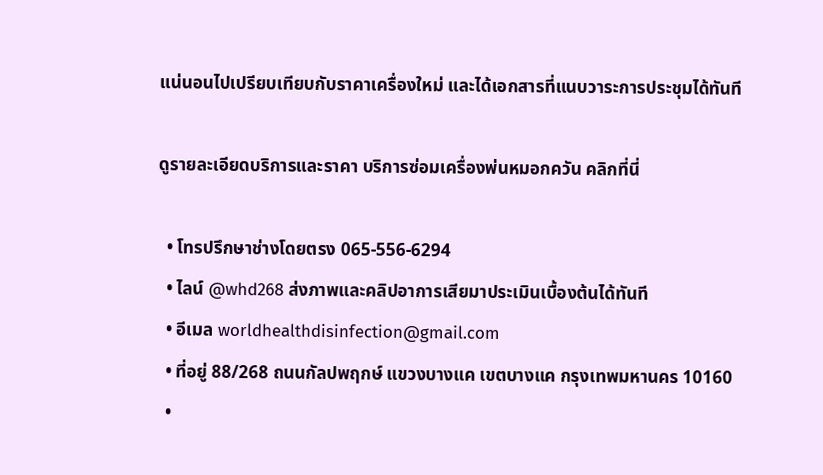แน่นอนไปเปรียบเทียบกับราคาเครื่องใหม่ และได้เอกสารที่แนบวาระการประชุมได้ทันที

ดูรายละเอียดบริการและราคา บริการซ่อมเครื่องพ่นหมอกควัน คลิกที่นี่

  • โทรปรึกษาช่างโดยตรง 065-556-6294
  • ไลน์ @whd268 ส่งภาพและคลิปอาการเสียมาประเมินเบื้องต้นได้ทันที
  • อีเมล worldhealthdisinfection@gmail.com
  • ที่อยู่ 88/268 ถนนกัลปพฤกษ์ แขวงบางแค เขตบางแค กรุงเทพมหานคร 10160
  •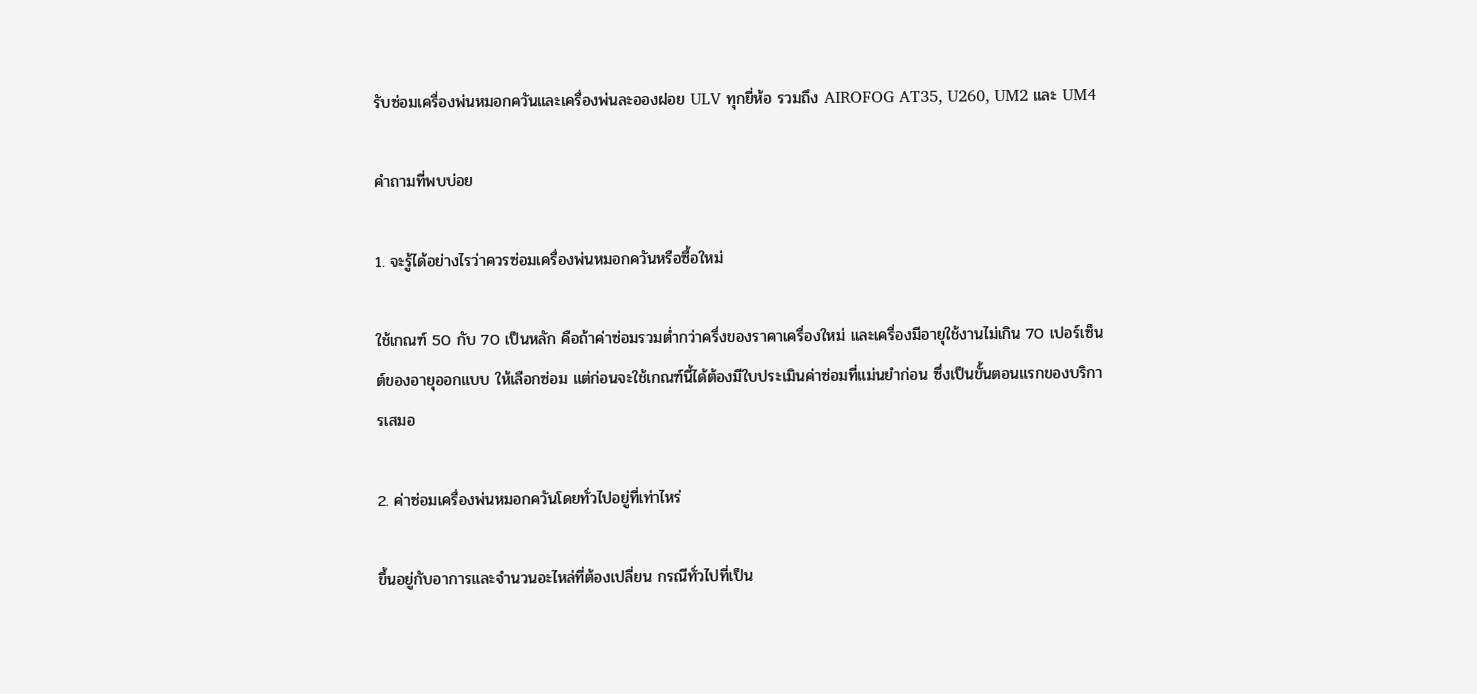รับซ่อมเครื่องพ่นหมอกควันและเครื่องพ่นละอองฝอย ULV ทุกยี่ห้อ รวมถึง AIROFOG AT35, U260, UM2 และ UM4

คำถามที่พบบ่อย

1. จะรู้ได้อย่างไรว่าควรซ่อมเครื่องพ่นหมอกควันหรือซื้อใหม่

ใช้เกณฑ์ 50 กับ 70 เป็นหลัก คือถ้าค่าซ่อมรวมต่ำกว่าครึ่งของราคาเครื่องใหม่ และเครื่องมีอายุใช้งานไม่เกิน 70 เปอร์เซ็นต์ของอายุออกแบบ ให้เลือกซ่อม แต่ก่อนจะใช้เกณฑ์นี้ได้ต้องมีใบประเมินค่าซ่อมที่แม่นยำก่อน ซึ่งเป็นขั้นตอนแรกของบริการเสมอ

2. ค่าซ่อมเครื่องพ่นหมอกควันโดยทั่วไปอยู่ที่เท่าไหร่

ขึ้นอยู่กับอาการและจำนวนอะไหล่ที่ต้องเปลี่ยน กรณีทั่วไปที่เป็น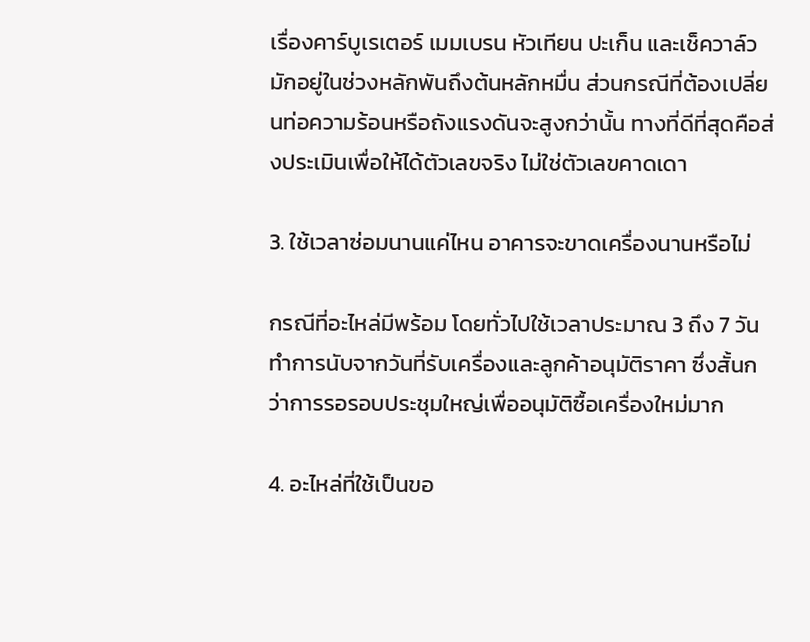เรื่องคาร์บูเรเตอร์ เมมเบรน หัวเทียน ปะเก็น และเช็ควาล์ว มักอยู่ในช่วงหลักพันถึงต้นหลักหมื่น ส่วนกรณีที่ต้องเปลี่ยนท่อความร้อนหรือถังแรงดันจะสูงกว่านั้น ทางที่ดีที่สุดคือส่งประเมินเพื่อให้ได้ตัวเลขจริง ไม่ใช่ตัวเลขคาดเดา

3. ใช้เวลาซ่อมนานแค่ไหน อาคารจะขาดเครื่องนานหรือไม่

กรณีที่อะไหล่มีพร้อม โดยทั่วไปใช้เวลาประมาณ 3 ถึง 7 วันทำการนับจากวันที่รับเครื่องและลูกค้าอนุมัติราคา ซึ่งสั้นกว่าการรอรอบประชุมใหญ่เพื่ออนุมัติซื้อเครื่องใหม่มาก

4. อะไหล่ที่ใช้เป็นขอ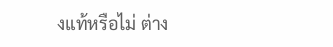งแท้หรือไม่ ต่าง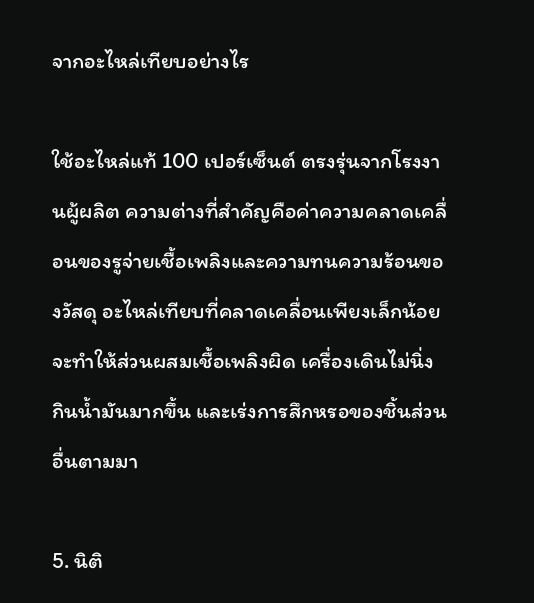จากอะไหล่เทียบอย่างไร

ใช้อะไหล่แท้ 100 เปอร์เซ็นต์ ตรงรุ่นจากโรงงานผู้ผลิต ความต่างที่สำคัญคือค่าความคลาดเคลื่อนของรูจ่ายเชื้อเพลิงและความทนความร้อนของวัสดุ อะไหล่เทียบที่คลาดเคลื่อนเพียงเล็กน้อยจะทำให้ส่วนผสมเชื้อเพลิงผิด เครื่องเดินไม่นิ่ง กินน้ำมันมากขึ้น และเร่งการสึกหรอของชิ้นส่วนอื่นตามมา

5. นิติ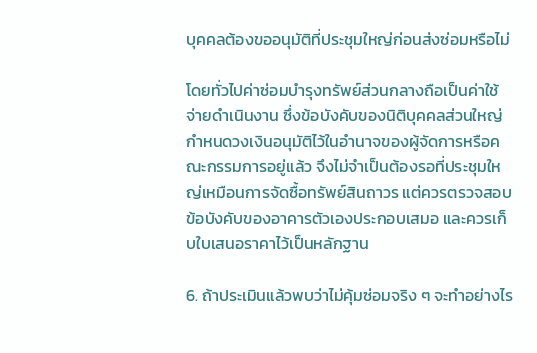บุคคลต้องขออนุมัติที่ประชุมใหญ่ก่อนส่งซ่อมหรือไม่

โดยทั่วไปค่าซ่อมบำรุงทรัพย์ส่วนกลางถือเป็นค่าใช้จ่ายดำเนินงาน ซึ่งข้อบังคับของนิติบุคคลส่วนใหญ่กำหนดวงเงินอนุมัติไว้ในอำนาจของผู้จัดการหรือคณะกรรมการอยู่แล้ว จึงไม่จำเป็นต้องรอที่ประชุมใหญ่เหมือนการจัดซื้อทรัพย์สินถาวร แต่ควรตรวจสอบข้อบังคับของอาคารตัวเองประกอบเสมอ และควรเก็บใบเสนอราคาไว้เป็นหลักฐาน

6. ถ้าประเมินแล้วพบว่าไม่คุ้มซ่อมจริง ๆ จะทำอย่างไร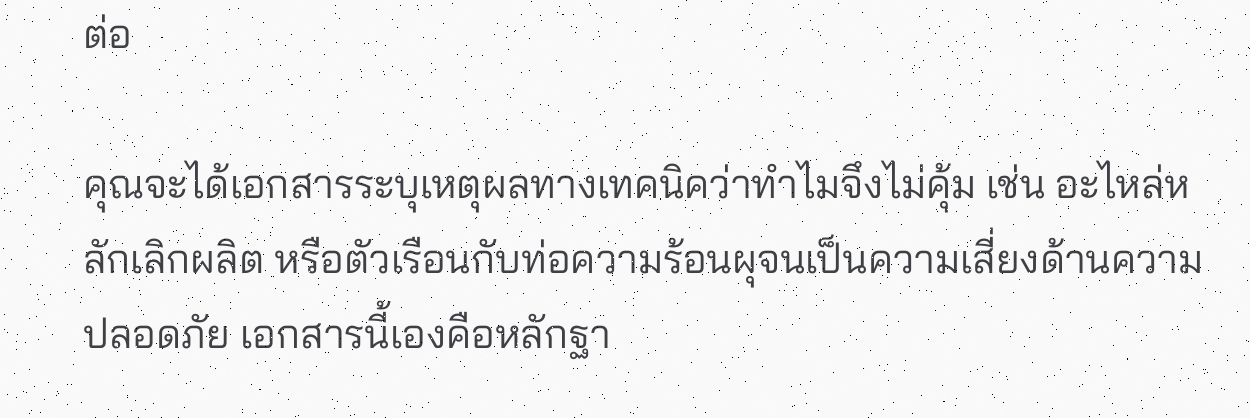ต่อ

คุณจะได้เอกสารระบุเหตุผลทางเทคนิคว่าทำไมจึงไม่คุ้ม เช่น อะไหล่หลักเลิกผลิต หรือตัวเรือนกับท่อความร้อนผุจนเป็นความเสี่ยงด้านความปลอดภัย เอกสารนี้เองคือหลักฐา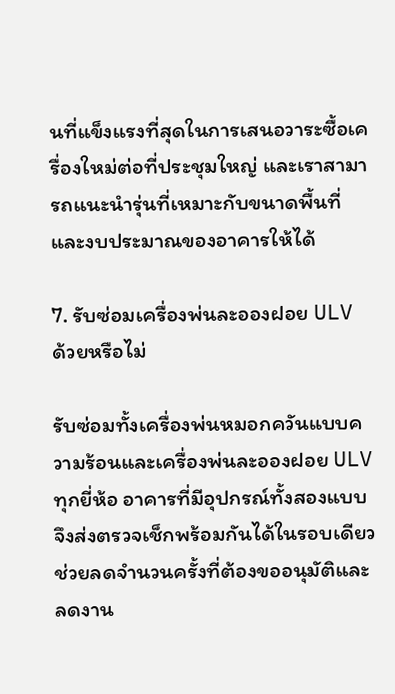นที่แข็งแรงที่สุดในการเสนอวาระซื้อเครื่องใหม่ต่อที่ประชุมใหญ่ และเราสามารถแนะนำรุ่นที่เหมาะกับขนาดพื้นที่และงบประมาณของอาคารให้ได้

7. รับซ่อมเครื่องพ่นละอองฝอย ULV ด้วยหรือไม่

รับซ่อมทั้งเครื่องพ่นหมอกควันแบบความร้อนและเครื่องพ่นละอองฝอย ULV ทุกยี่ห้อ อาคารที่มีอุปกรณ์ทั้งสองแบบจึงส่งตรวจเช็กพร้อมกันได้ในรอบเดียว ช่วยลดจำนวนครั้งที่ต้องขออนุมัติและลดงาน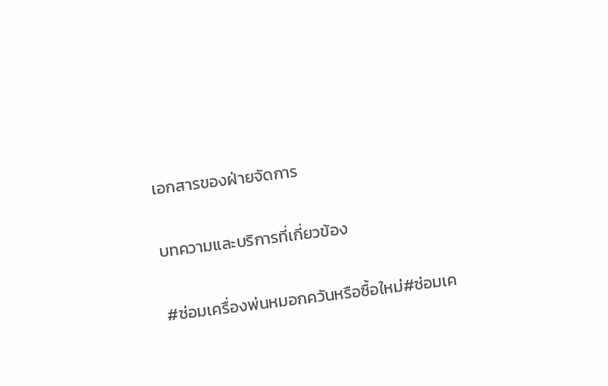เอกสารของฝ่ายจัดการ

บทความและบริการที่เกี่ยวข้อง

#ซ่อมเครื่องพ่นหมอกควันหรือซื้อใหม่#ซ่อมเค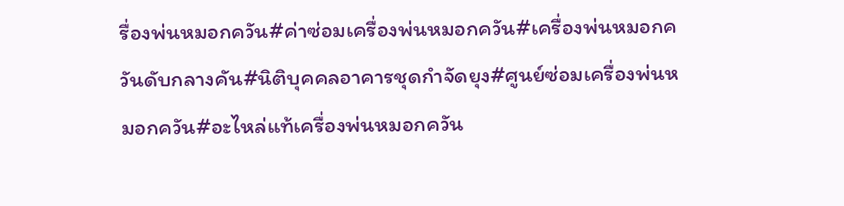รื่องพ่นหมอกควัน#ค่าซ่อมเครื่องพ่นหมอกควัน#เครื่องพ่นหมอกควันดับกลางคัน#นิติบุคคลอาคารชุดกำจัดยุง#ศูนย์ซ่อมเครื่องพ่นหมอกควัน#อะไหล่แท้เครื่องพ่นหมอกควัน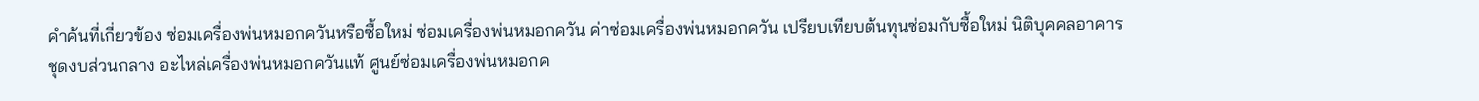คำค้นที่เกี่ยวข้อง ซ่อมเครื่องพ่นหมอกควันหรือซื้อใหม่ ซ่อมเครื่องพ่นหมอกควัน ค่าซ่อมเครื่องพ่นหมอกควัน เปรียบเทียบต้นทุนซ่อมกับซื้อใหม่ นิติบุคคลอาคารชุดงบส่วนกลาง อะไหล่เครื่องพ่นหมอกควันแท้ ศูนย์ซ่อมเครื่องพ่นหมอกค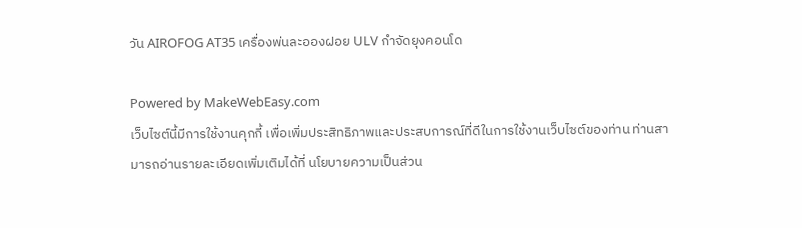วัน AIROFOG AT35 เครื่องพ่นละอองฝอย ULV กำจัดยุงคอนโด

Powered by MakeWebEasy.com
เว็บไซต์นี้มีการใช้งานคุกกี้ เพื่อเพิ่มประสิทธิภาพและประสบการณ์ที่ดีในการใช้งานเว็บไซต์ของท่าน ท่านสามารถอ่านรายละเอียดเพิ่มเติมได้ที่ นโยบายความเป็นส่วน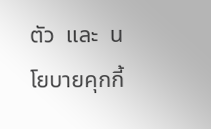ตัว  และ  นโยบายคุกกี้